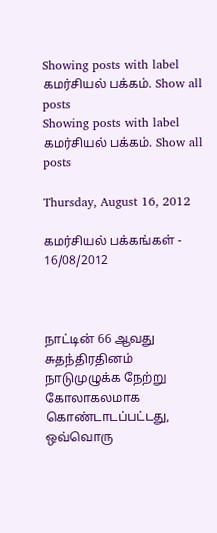Showing posts with label கமர்சியல் பக்கம். Show all posts
Showing posts with label கமர்சியல் பக்கம். Show all posts

Thursday, August 16, 2012

கமர்சியல் பக்கங்கள் - 16/08/2012



நாட்டின் 66 ஆவது சுதந்திரதினம் நாடுமுழுக்க நேற்று கோலாகலமாக கொண்டாடப்பட்டது, ஒவ்வொரு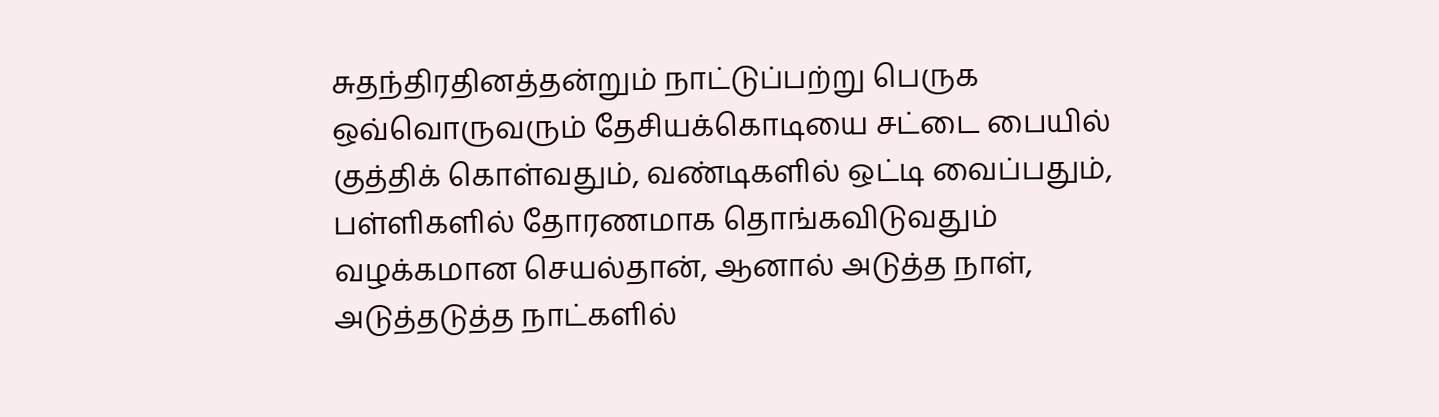சுதந்திரதினத்தன்றும் நாட்டுப்பற்று பெருக ஒவ்வொருவரும் தேசியக்கொடியை சட்டை பையில் குத்திக் கொள்வதும், வண்டிகளில் ஒட்டி வைப்பதும், பள்ளிகளில் தோரணமாக தொங்கவிடுவதும் வழக்கமான செயல்தான், ஆனால் அடுத்த நாள், அடுத்தடுத்த நாட்களில்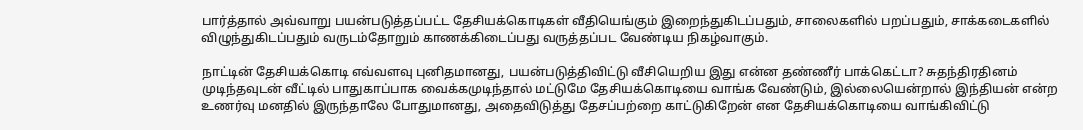பார்த்தால் அவ்வாறு பயன்படுத்தப்பட்ட தேசியக்கொடிகள் வீதியெங்கும் இறைந்துகிடப்பதும், சாலைகளில் பறப்பதும், சாக்கடைகளில் விழுந்துகிடப்பதும் வருடம்தோறும் காணக்கிடைப்பது வருத்தப்பட வேண்டிய நிகழ்வாகும்.

நாட்டின் தேசியக்கொடி எவ்வளவு புனிதமானது, பயன்படுத்திவிட்டு வீசியெறிய இது என்ன தண்ணீர் பாக்கெட்டா? சுதந்திரதினம் முடிந்தவுடன் வீட்டில் பாதுகாப்பாக வைக்கமுடிந்தால் மட்டுமே தேசியக்கொடியை வாங்க வேண்டும், இல்லையென்றால் இந்தியன் என்ற உணர்வு மனதில் இருந்தாலே போதுமானது, அதைவிடுத்து தேசப்பற்றை காட்டுகிறேன் என தேசியக்கொடியை வாங்கிவிட்டு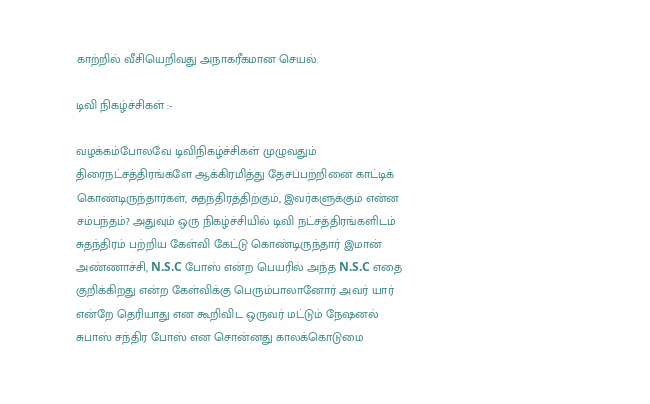காற்றில் வீசியெறிவது அநாகரீகமான செயல்.

டிவி நிகழ்ச்சிகள் :-

வழக்கம்போலவே டிவிநிகழ்ச்சிகள் முழுவதும் திரைநட்சத்திரங்களே ஆக்கிரமித்து தேசப்பற்றினை காட்டிக் கொண்டிருந்தார்கள், சுதந்திரத்திற்கும், இவர்களுக்கும் என்ன சம்பந்தம்? அதுவும் ஒரு நிகழ்ச்சியில் டிவி நட்சத்திரங்களிடம் சுதந்திரம் பற்றிய கேள்வி கேட்டு கொண்டிருந்தார் இமான் அண்ணாச்சி, N.S.C போஸ் என்ற பெயரில் அந்த N.S.C எதை குறிக்கிறது என்ற கேள்விக்கு பெரும்பாலானோர் அவர் யார் என்றே தெரியாது என கூறிவிட ஒருவர் மட்டும் நேஷனல் சுபாஸ் சந்திர போஸ் என சொன்னது காலக்கொடுமை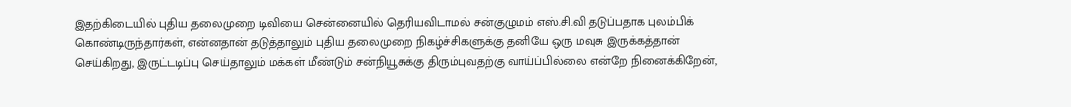இதற்கிடையில் புதிய தலைமுறை டிவியை சென்னையில் தெரியவிடாமல் சன்குழுமம் எஸ்.சி.வி தடுப்பதாக புலம்பிக் கொண்டிருந்தார்கள், என்னதான் தடுத்தாலும் புதிய தலைமுறை நிகழ்ச்சிகளுக்கு தனியே ஒரு மவுசு இருக்கத்தான் செய்கிறது, இருட்டடிப்பு செய்தாலும் மக்கள் மீண்டும் சன்நியூசுக்கு திரும்புவதற்கு வாய்ப்பில்லை என்றே நினைக்கிறேன்,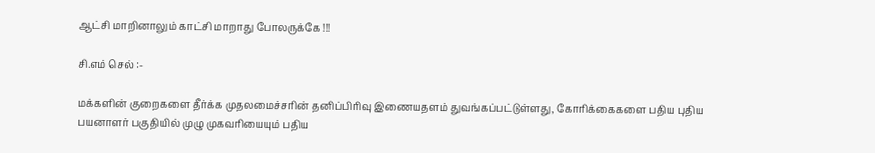ஆட்சி மாறினாலும் காட்சி மாறாது போலருக்கே !!!

சி.எம் செல் :-

மக்களின் குறைகளை தீர்க்க முதலமைச்சரின் தனிப்பிரிவு இணையதளம் துவங்கப்பட்டுள்ளது, கோரிக்கைகளை பதிய புதிய பயனாளர் பகுதியில் முழு முகவரியையும் பதிய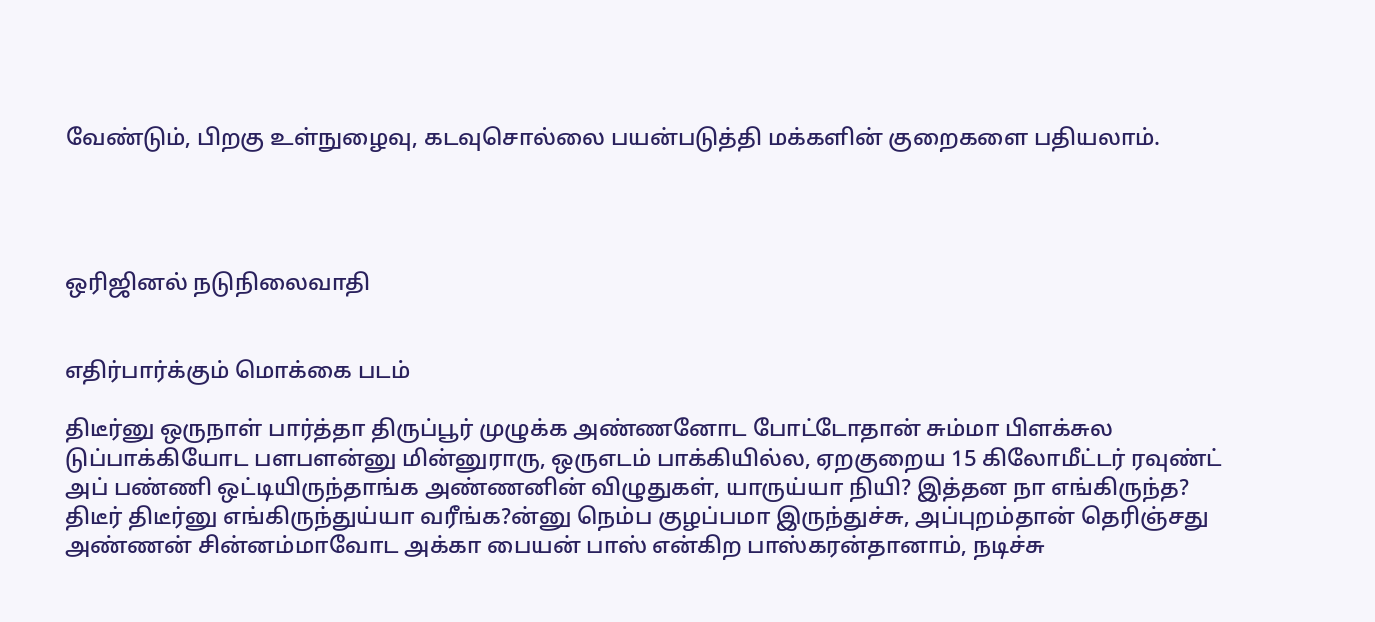வேண்டும், பிறகு உள்நுழைவு, கடவுசொல்லை பயன்படுத்தி மக்களின் குறைகளை பதியலாம்.




ஒரிஜினல் நடுநிலைவாதி


எதிர்பார்க்கும் மொக்கை படம்

திடீர்னு ஒருநாள் பார்த்தா திருப்பூர் முழுக்க அண்ணனோட போட்டோதான் சும்மா பிளக்சுல டுப்பாக்கியோட பளபளன்னு மின்னுராரு, ஒருஎடம் பாக்கியில்ல, ஏறகுறைய 15 கிலோமீட்டர் ரவுண்ட் அப் பண்ணி ஒட்டியிருந்தாங்க அண்ணனின் விழுதுகள், யாருய்யா நியி? இத்தன நா எங்கிருந்த? திடீர் திடீர்னு எங்கிருந்துய்யா வரீங்க?ன்னு நெம்ப குழப்பமா இருந்துச்சு, அப்புறம்தான் தெரிஞ்சது அண்ணன் சின்னம்மாவோட அக்கா பையன் பாஸ் என்கிற பாஸ்கரன்தானாம், நடிச்சு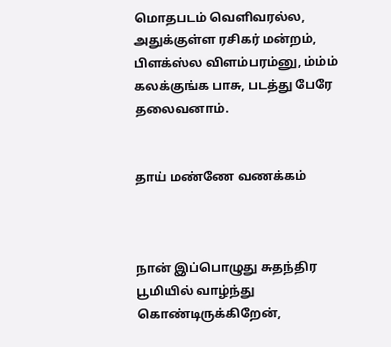மொதபடம் வெளிவரல்ல, அதுக்குள்ள ரசிகர் மன்றம், பிளக்ஸ்ல விளம்பரம்னு, ம்ம்ம் கலக்குங்க பாசு, படத்து பேரே தலைவனாம்.


தாய் மண்ணே வணக்கம்



நான் இப்பொழுது சுதந்திர பூமியில் வாழ்ந்து கொண்டிருக்கிறேன்,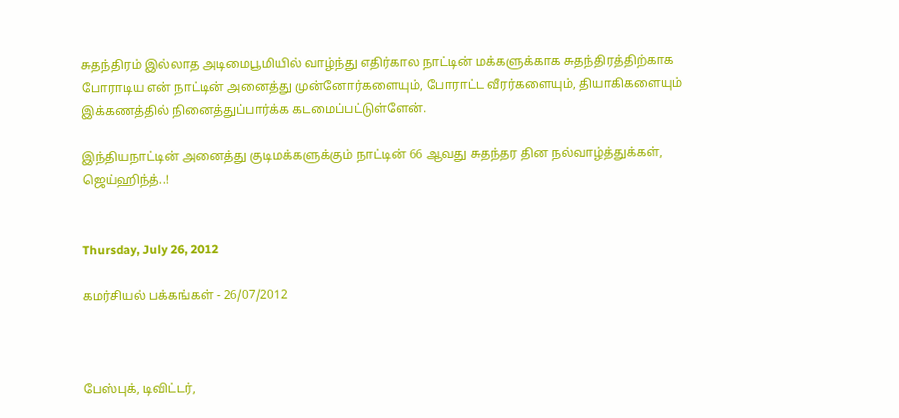சுதந்திரம் இல்லாத அடிமைபூமியில் வாழ்ந்து எதிர்கால நாட்டின் மக்களுக்காக சுதந்திரத்திற்காக போராடிய என் நாட்டின் அனைத்து முன்னோர்களையும், போராட்ட வீரர்களையும், தியாகிகளையும் இக்கணத்தில் நினைத்துப்பார்க்க கடமைப்பட்டுள்ளேன்.

இந்தியநாட்டின் அனைத்து குடிமக்களுக்கும் நாட்டின் 66 ஆவது சுதந்தர தின நல்வாழ்த்துக்கள், ஜெய்ஹிந்த்..!


Thursday, July 26, 2012

கமர்சியல் பக்கங்கள் - 26/07/2012



பேஸ்புக், டிவிட்டர்,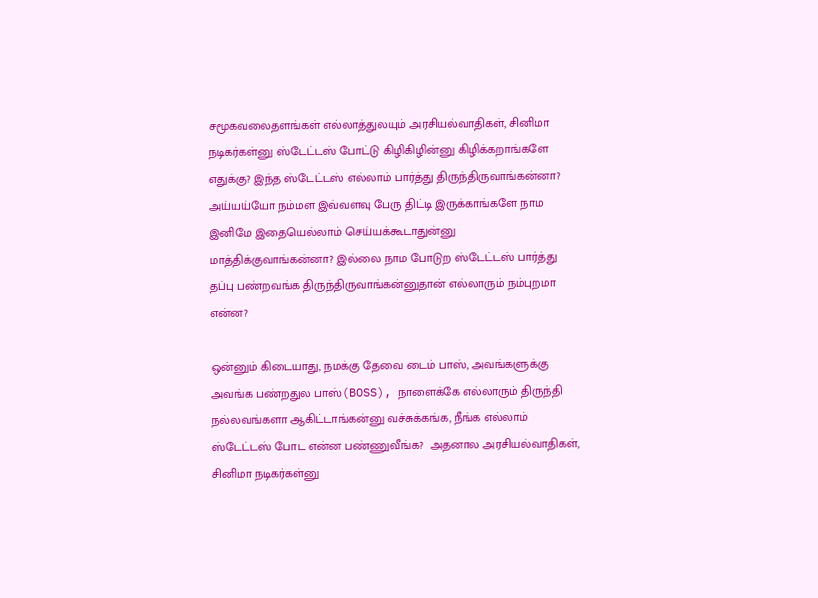சமூகவலைதளங்கள் எல்லாத்துலயும் அரசியல்வாதிகள், சினிமா நடிகர்கள்னு ஸ்டேட்டஸ் போட்டு கிழிகிழின்னு கிழிக்கறாங்களே எதுக்கு? இந்த ஸ்டேட்டஸ் எல்லாம் பார்த்து திருந்திருவாங்கன்னா? அய்யய்யோ நம்மள இவ்வளவு பேரு திட்டி இருக்காங்களே நாம இனிமே இதையெல்லாம் செய்யக்கூடாதுன்னு மாத்திக்குவாங்கன்னா? இல்லை நாம போடுற ஸ்டேட்டஸ் பார்த்து தப்பு பண்றவங்க திருந்திருவாங்கன்னுதான் எல்லாரும் நம்புறமா என்ன?

ஒன்னும் கிடையாது, நமக்கு தேவை டைம் பாஸ், அவங்களுக்கு அவங்க பண்றதுல பாஸ்(BOSS), நாளைக்கே எல்லாரும் திருந்தி நல்லவங்களா ஆகிட்டாங்கன்னு வச்சுக்கங்க, நீங்க எல்லாம் ஸ்டேட்டஸ் போட என்ன பண்ணுவீங்க?  அதனால அரசியல்வாதிகள், சினிமா நடிகர்கள்னு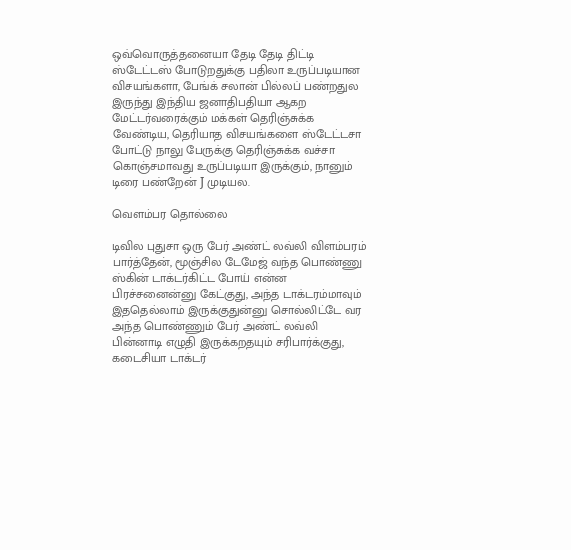ஒவ்வொருத்தனையா தேடி தேடி திட்டி ஸ்டேட்டஸ் போடுறதுக்கு பதிலா உருப்படியான விசயங்களா, பேங்க் சலான் பில்லப் பண்றதுல இருந்து இந்திய ஜனாதிபதியா ஆகற மேட்டர்வரைக்கும் மக்கள் தெரிஞ்சுக்க வேண்டிய, தெரியாத விசயங்களை ஸ்டேட்டசா போட்டு நாலு பேருக்கு தெரிஞ்சுக்க வச்சா கொஞ்சமாவது உருப்படியா இருக்கும், நானும் டிரை பண்றேன் J முடியல.

வெளம்பர தொல்லை

டிவில புதுசா ஒரு பேர் அண்ட் லவ்லி விளம்பரம் பார்த்தேன், மூஞ்சில டேமேஜ் வந்த பொண்ணு ஸ்கின் டாக்டர்கிட்ட போய் என்ன பிரச்சனைன்னு கேட்குது, அந்த டாக்டரம்மாவும் இததெல்லாம் இருக்குதுன்னு சொல்லிட்டே வர அந்த பொண்ணும் பேர் அண்ட் லவ்லி பின்னாடி எழுதி இருக்கறதயும் சரிபார்க்குது, கடைசியா டாக்டர்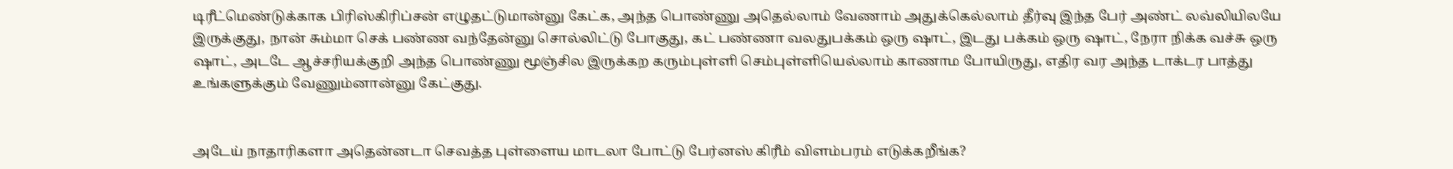டிரீட்மெண்டுக்காக பிரிஸ்கிரிப்சன் எழுதட்டுமான்னு கேட்க, அந்த பொண்ணு அதெல்லாம் வேணாம் அதுக்கெல்லாம் தீர்வு இந்த பேர் அண்ட் லவ்லியிலயே இருக்குது, நான் சும்மா செக் பண்ண வந்தேன்னு சொல்லிட்டு போகுது, கட் பண்ணா வலதுபக்கம் ஒரு ஷாட், இடது பக்கம் ஒரு ஷாட், நேரா நிக்க வச்சு ஒரு ஷாட், அடடே ஆச்சரியக்குறி அந்த பொண்ணு மூஞ்சில இருக்கற கரும்புள்ளி செம்புள்ளியெல்லாம் காணாம போயிருது, எதிர வர அந்த டாக்டர பாத்து உங்களுக்கும் வேணும்னான்னு கேட்குது.


அடேய் நாதாரிகளா அதென்னடா செவத்த புள்ளைய மாடலா போட்டு பேர்னஸ் கிரீம் விளம்பரம் எடுக்கறீங்க?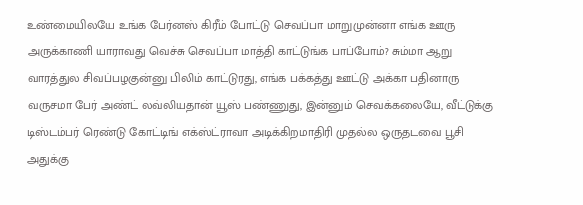உண்மையிலயே உங்க பேர்னஸ் கிரீம் போட்டு செவப்பா மாறுமுன்னா எங்க ஊரு அருக்காணி யாராவது வெச்சு செவப்பா மாத்தி காட்டுங்க பாப்போம்? சும்மா ஆறு வாரத்துல சிவப்பழகுன்னு பிலிம் காட்டுரது, எங்க பக்கத்து ஊட்டு அக்கா பதினாரு வருசமா பேர் அண்ட் லவ்லியதான் யூஸ் பண்ணுது, இன்னும் செவக்கலையே, வீட்டுக்கு டிஸ்டம்பர் ரெண்டு கோட்டிங் எக்ஸ்ட்ராவா அடிக்கிறமாதிரி முதல்ல ஒருதடவை பூசி அதுக்கு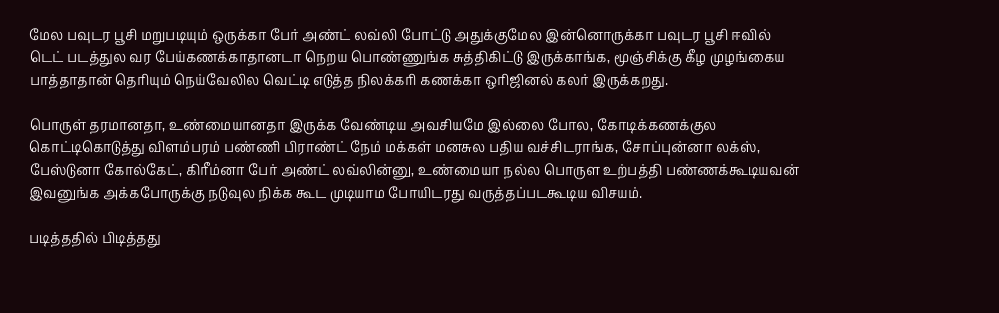மேல பவுடர பூசி மறுபடியும் ஒருக்கா பேர் அண்ட் லவ்லி போட்டு அதுக்குமேல இன்னொருக்கா பவுடர பூசி ஈவில் டெட் படத்துல வர பேய்கணக்காதானடா நெறய பொண்ணுங்க சுத்திகிட்டு இருக்காங்க, மூஞ்சிக்கு கீழ முழங்கைய பாத்தாதான் தெரியும் நெய்வேலில வெட்டி எடுத்த நிலக்கரி கணக்கா ஒரிஜினல் கலர் இருக்கறது.

பொருள் தரமானதா, உண்மையானதா இருக்க வேண்டிய அவசியமே இல்லை போல, கோடிக்கணக்குல கொட்டிகொடுத்து விளம்பரம் பண்ணி பிராண்ட் நேம் மக்கள் மனசுல பதிய வச்சிடராங்க, சோப்புன்னா லக்ஸ், பேஸ்டுனா கோல்கேட், கிரீம்னா பேர் அண்ட் லவ்லின்னு, உண்மையா நல்ல பொருள உற்பத்தி பண்ணக்கூடியவன் இவனுங்க அக்கபோருக்கு நடுவுல நிக்க கூட முடியாம போயிடரது வருத்தப்படகூடிய விசயம்.

படித்ததில் பிடித்தது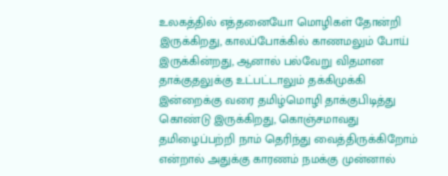உலகத்தில் எத்தனையோ மொழிகள் தோன்றி இருக்கிறது, காலப்போக்கில் காணமலும் போய் இருக்கின்றது, ஆனால் பல்வேறு விதமான தாக்குதலுக்கு உட்பட்டாலும் தக்கிமுக்கி இன்றைக்கு வரை தமிழ்மொழி தாக்குபிடித்து கொண்டு இருக்கிறது, கொஞ்சமாவது தமிழைப்பற்றி நாம் தெரிந்து வைத்திருக்கிறோம் என்றால் அதுக்கு காரணம் நமக்கு முன்னால்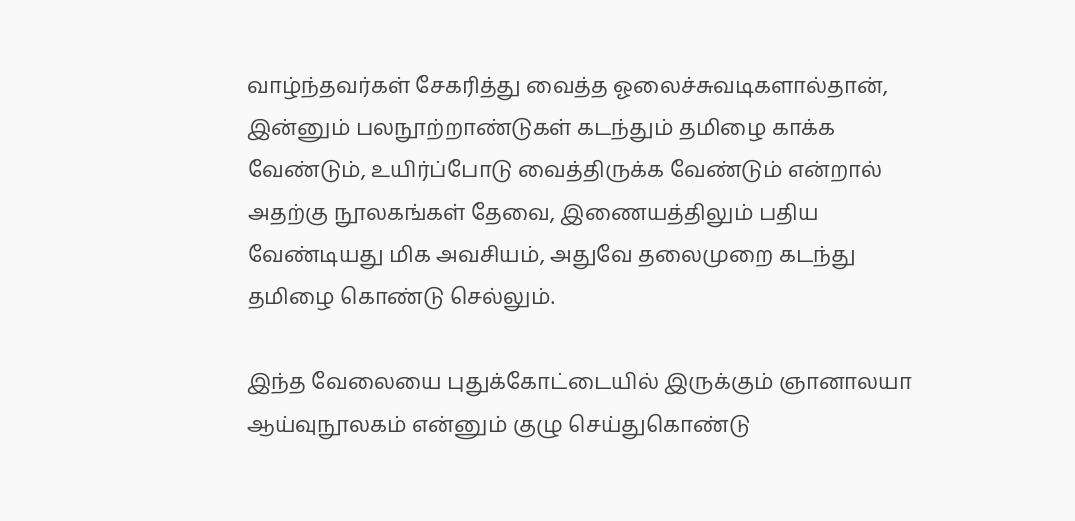வாழ்ந்தவர்கள் சேகரித்து வைத்த ஓலைச்சுவடிகளால்தான், இன்னும் பலநூற்றாண்டுகள் கடந்தும் தமிழை காக்க வேண்டும், உயிர்ப்போடு வைத்திருக்க வேண்டும் என்றால் அதற்கு நூலகங்கள் தேவை, இணையத்திலும் பதிய வேண்டியது மிக அவசியம், அதுவே தலைமுறை கடந்து தமிழை கொண்டு செல்லும்.

இந்த வேலையை புதுக்கோட்டையில் இருக்கும் ஞானாலயா ஆய்வுநூலகம் என்னும் குழு செய்துகொண்டு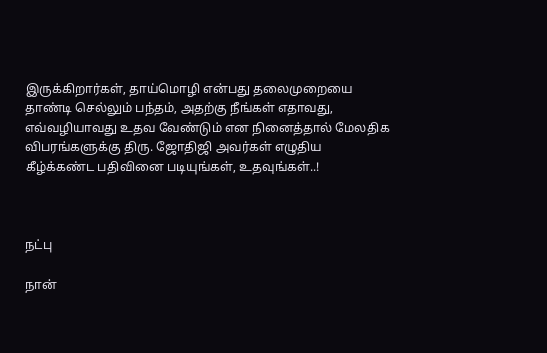இருக்கிறார்கள், தாய்மொழி என்பது தலைமுறையை தாண்டி செல்லும் பந்தம், அதற்கு நீங்கள் எதாவது, எவ்வழியாவது உதவ வேண்டும் என நினைத்தால் மேலதிக விபரங்களுக்கு திரு. ஜோதிஜி அவர்கள் எழுதிய கீழ்க்கண்ட பதிவினை படியுங்கள், உதவுங்கள்..!



நட்பு

நான்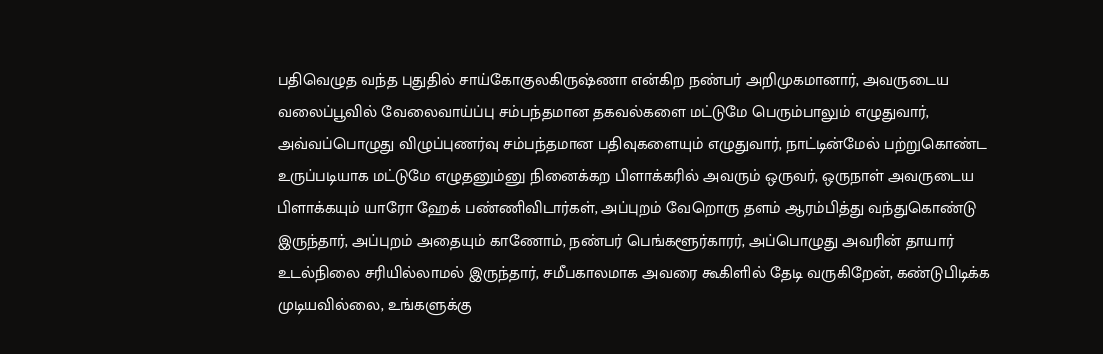பதிவெழுத வந்த புதுதில் சாய்கோகுலகிருஷ்ணா என்கிற நண்பர் அறிமுகமானார், அவருடைய வலைப்பூவில் வேலைவாய்ப்பு சம்பந்தமான தகவல்களை மட்டுமே பெரும்பாலும் எழுதுவார், அவ்வப்பொழுது விழுப்புணர்வு சம்பந்தமான பதிவுகளையும் எழுதுவார், நாட்டின்மேல் பற்றுகொண்ட உருப்படியாக மட்டுமே எழுதனும்னு நினைக்கற பிளாக்கரில் அவரும் ஒருவர், ஒருநாள் அவருடைய பிளாக்கயும் யாரோ ஹேக் பண்ணிவிடார்கள், அப்புறம் வேறொரு தளம் ஆரம்பித்து வந்துகொண்டு இருந்தார், அப்புறம் அதையும் காணோம், நண்பர் பெங்களூர்காரர், அப்பொழுது அவரின் தாயார் உடல்நிலை சரியில்லாமல் இருந்தார், சமீபகாலமாக அவரை கூகிளில் தேடி வருகிறேன், கண்டுபிடிக்க முடியவில்லை, உங்களுக்கு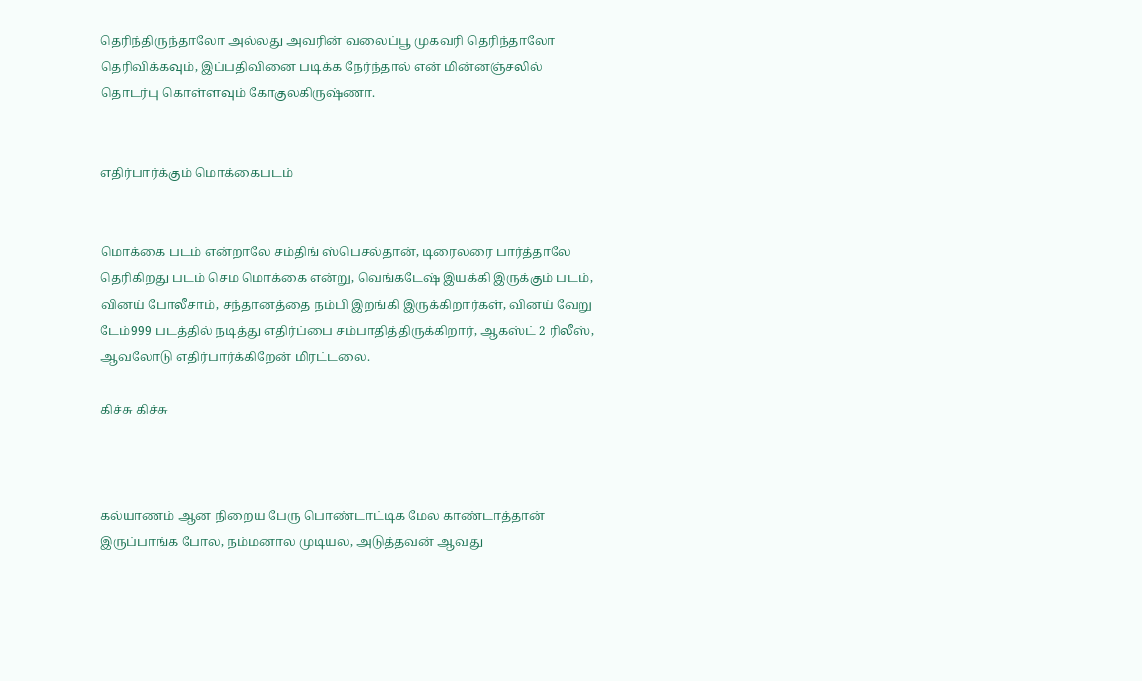தெரிந்திருந்தாலோ அல்லது அவரின் வலைப்பூ முகவரி தெரிந்தாலோ தெரிவிக்கவும், இப்பதிவினை படிக்க நேர்ந்தால் என் மின்னஞ்சலில் தொடர்பு கொள்ளவும் கோகுலகிருஷ்ணா.


எதிர்பார்க்கும் மொக்கைபடம்


மொக்கை படம் என்றாலே சம்திங் ஸ்பெசல்தான், டிரைலரை பார்த்தாலே தெரிகிறது படம் செம மொக்கை என்று, வெங்கடேஷ் இயக்கி இருக்கும் படம், வினய் போலீசாம், சந்தானத்தை நம்பி இறங்கி இருக்கிறார்கள், வினய் வேறு டேம்999 படத்தில் நடித்து எதிர்ப்பை சம்பாதித்திருக்கிறார், ஆகஸ்ட் 2 ரிலீஸ், ஆவலோடு எதிர்பார்க்கிறேன் மிரட்டலை.

கிச்சு கிச்சு



கல்யாணம் ஆன நிறைய பேரு பொண்டாட்டிக மேல காண்டாத்தான் இருப்பாங்க போல, நம்மனால முடியல, அடுத்தவன் ஆவது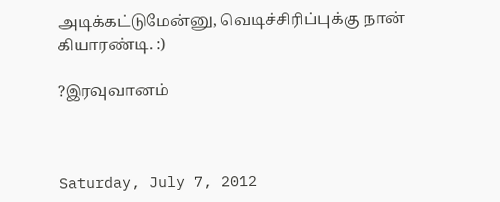அடிக்கட்டுமேன்னு, வெடிச்சிரிப்புக்கு நான் கியாரண்டி. :)

?இரவுவானம்



Saturday, July 7, 2012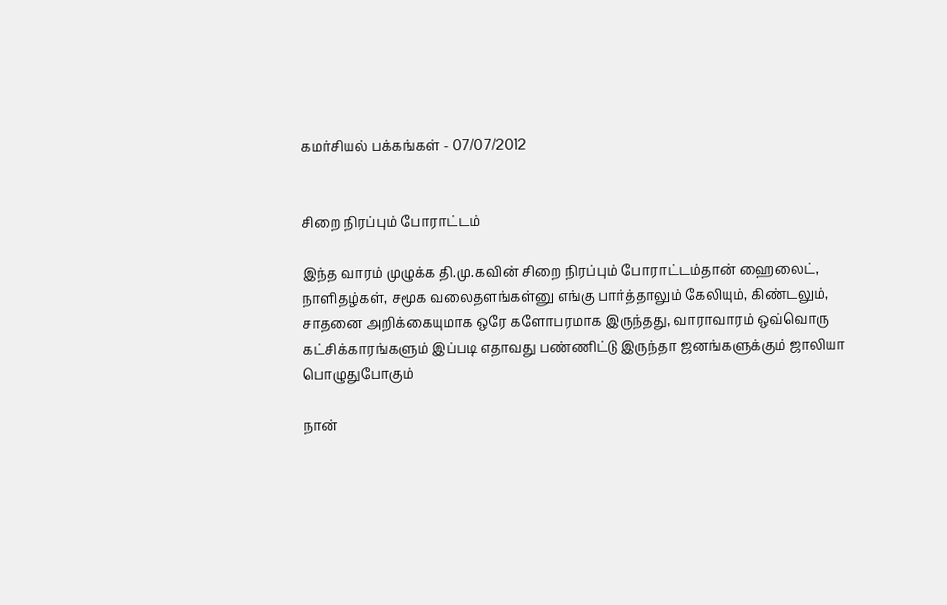கமர்சியல் பக்கங்கள் - 07/07/2012


சிறை நிரப்பும் போராட்டம்

இந்த வாரம் முழுக்க தி.மு.கவின் சிறை நிரப்பும் போராட்டம்தான் ஹைலைட், நாளிதழ்கள், சமூக வலைதளங்கள்னு எங்கு பார்த்தாலும் கேலியும், கிண்டலும், சாதனை அறிக்கையுமாக ஒரே களோபரமாக இருந்தது, வாராவாரம் ஒவ்வொரு கட்சிக்காரங்களும் இப்படி எதாவது பண்ணிட்டு இருந்தா ஜனங்களுக்கும் ஜாலியா பொழுதுபோகும்

நான்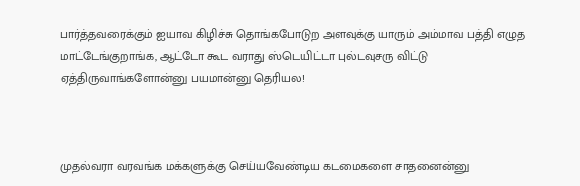பார்த்தவரைக்கும் ஐயாவ கிழிச்சு தொங்கபோடுற அளவுக்கு யாரும் அம்மாவ பத்தி எழுத மாட்டேங்குறாங்க, ஆட்டோ கூட வராது ஸ்டெயிட்டா புல்டவுசரு விட்டு ஏத்திருவாங்களோன்னு பயமான்னு தெரியல!



முதல்வரா வரவங்க மக்களுக்கு செய்யவேண்டிய கடமைகளை சாதனைன்னு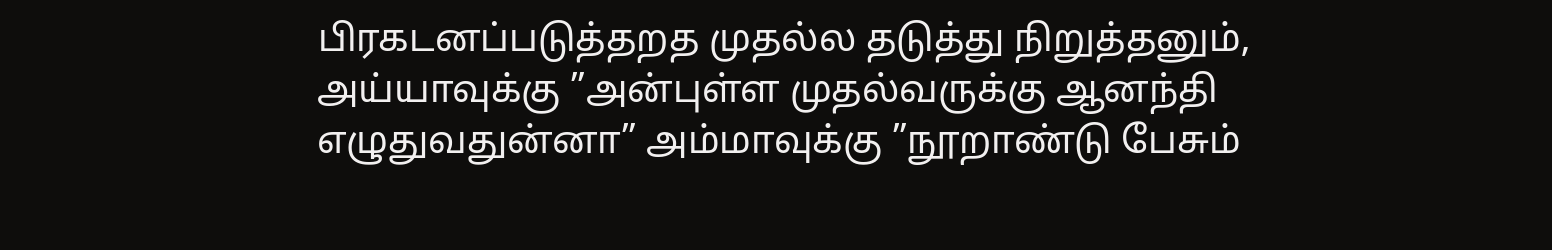பிரகடனப்படுத்தறத முதல்ல தடுத்து நிறுத்தனும், அய்யாவுக்கு ”அன்புள்ள முதல்வருக்கு ஆனந்தி எழுதுவதுன்னா” அம்மாவுக்கு ”நூறாண்டு பேசும்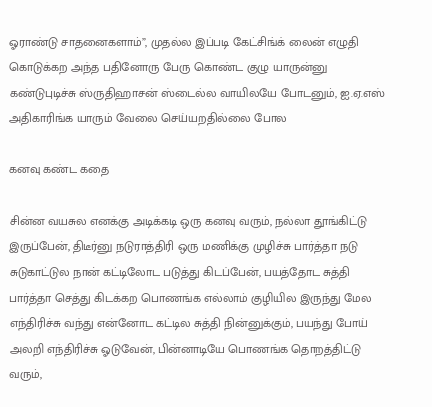ஓராண்டு சாதனைகளாம்”, முதல்ல இப்படி கேட்சிங்க் லைன் எழுதி கொடுக்கற அந்த பதினோரு பேரு கொண்ட குழு யாருன்னு கண்டுபுடிச்சு ஸ்ருதிஹாசன் ஸ்டைல்ல வாயிலயே போடனும், ஐ.ஏ.எஸ் அதிகாரிங்க யாரும் வேலை செய்யறதில்லை போல

கனவு கண்ட கதை

சின்ன வயசுல எனக்கு அடிக்கடி ஒரு கனவு வரும், நல்லா தூங்கிட்டு இருப்பேன், திடீர்னு நடுராத்திரி ஒரு மணிக்கு முழிச்சு பார்த்தா நடு சுடுகாட்டுல நான் கட்டிலோட படுத்து கிடப்பேன், பயத்தோட சுத்தி பார்த்தா செத்து கிடக்கற பொணங்க எல்லாம் குழியில இருந்து மேல எந்திரிச்சு வந்து என்னோட கட்டில சுத்தி நின்னுக்கும், பயந்து போய் அலறி எந்திரிச்சு ஓடுவேன், பின்னாடியே பொணங்க தொறத்திட்டு வரும்,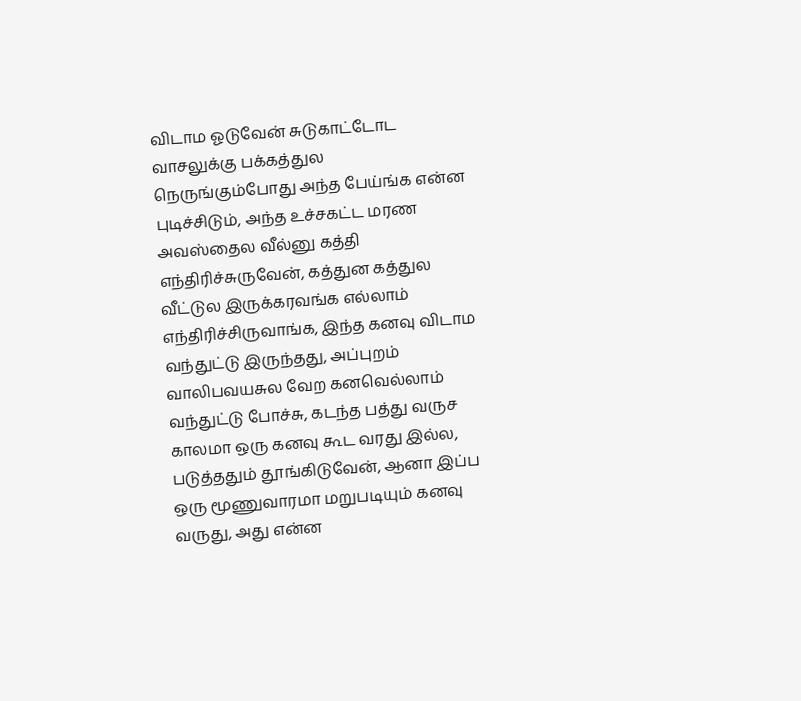விடாம ஓடுவேன் சுடுகாட்டோட வாசலுக்கு பக்கத்துல நெருங்கும்போது அந்த பேய்ங்க என்ன புடிச்சிடும், அந்த உச்சகட்ட மரண அவஸ்தைல வீல்னு கத்தி எந்திரிச்சுருவேன், கத்துன கத்துல வீட்டுல இருக்கரவங்க எல்லாம் எந்திரிச்சிருவாங்க, இந்த கனவு விடாம வந்துட்டு இருந்தது, அப்புறம் வாலிபவயசுல வேற கனவெல்லாம் வந்துட்டு போச்சு, கடந்த பத்து வருச காலமா ஒரு கனவு கூட வரது இல்ல, படுத்ததும் தூங்கிடுவேன், ஆனா இப்ப ஒரு மூணுவாரமா மறுபடியும் கனவு வருது, அது என்ன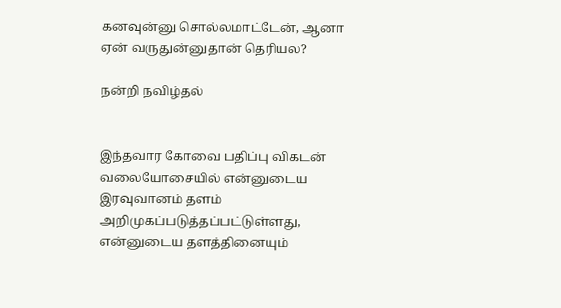கனவுன்னு சொல்லமாட்டேன், ஆனா ஏன் வருதுன்னுதான் தெரியல?

நன்றி நவிழ்தல்


இந்தவார கோவை பதிப்பு விகடன் வலையோசையில் என்னுடைய இரவுவானம் தளம் அறிமுகப்படுத்தப்பட்டுள்ளது, என்னுடைய தளத்தினையும்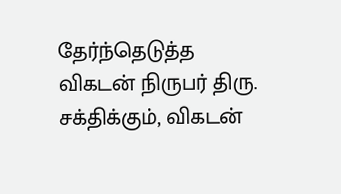தேர்ந்தெடுத்த விகடன் நிருபர் திரு. சக்திக்கும், விகடன்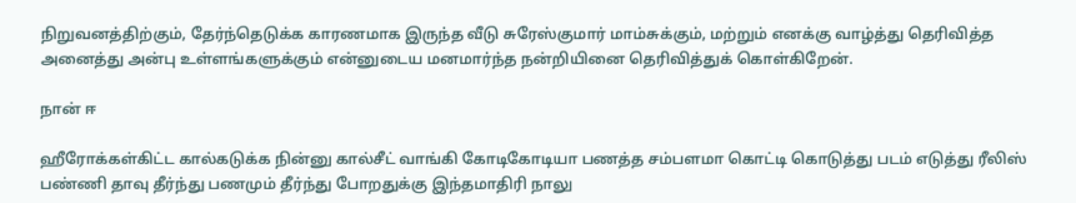நிறுவனத்திற்கும், தேர்ந்தெடுக்க காரணமாக இருந்த வீடு சுரேஸ்குமார் மாம்சுக்கும், மற்றும் எனக்கு வாழ்த்து தெரிவித்த அனைத்து அன்பு உள்ளங்களுக்கும் என்னுடைய மனமார்ந்த நன்றியினை தெரிவித்துக் கொள்கிறேன்.

நான் ஈ

ஹீரோக்கள்கிட்ட கால்கடுக்க நின்னு கால்சீட் வாங்கி கோடிகோடியா பணத்த சம்பளமா கொட்டி கொடுத்து படம் எடுத்து ரீலிஸ் பண்ணி தாவு தீர்ந்து பணமும் தீர்ந்து போறதுக்கு இந்தமாதிரி நாலு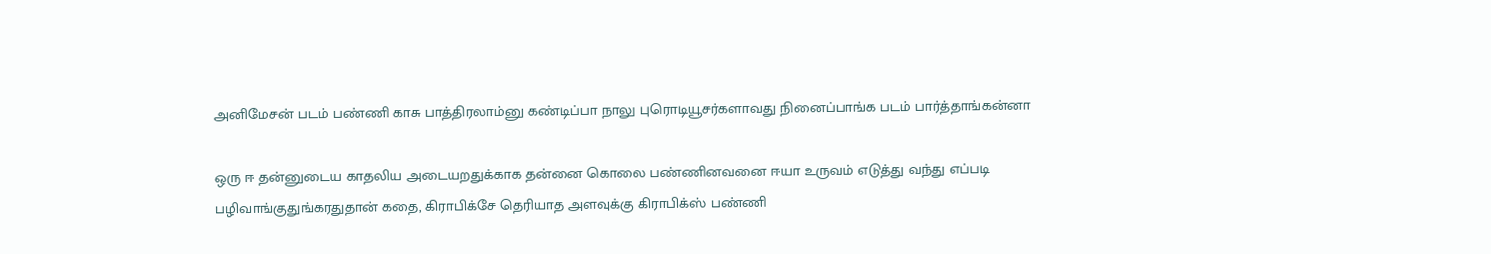அனிமேசன் படம் பண்ணி காசு பாத்திரலாம்னு கண்டிப்பா நாலு புரொடியூசர்களாவது நினைப்பாங்க படம் பார்த்தாங்கன்னா

ஒரு ஈ தன்னுடைய காதலிய அடையறதுக்காக தன்னை கொலை பண்ணினவனை ஈயா உருவம் எடுத்து வந்து எப்படி பழிவாங்குதுங்கரதுதான் கதை, கிராபிக்சே தெரியாத அளவுக்கு கிராபிக்ஸ் பண்ணி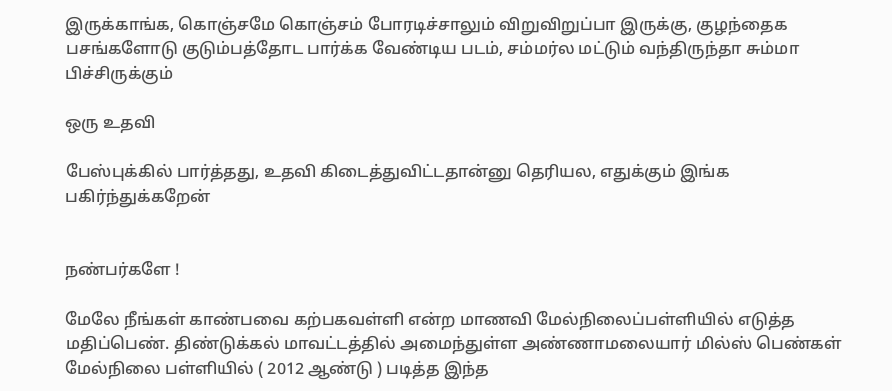இருக்காங்க, கொஞ்சமே கொஞ்சம் போரடிச்சாலும் விறுவிறுப்பா இருக்கு, குழந்தைக பசங்களோடு குடும்பத்தோட பார்க்க வேண்டிய படம், சம்மர்ல மட்டும் வந்திருந்தா சும்மா பிச்சிருக்கும்

ஒரு உதவி

பேஸ்புக்கில் பார்த்தது, உதவி கிடைத்துவிட்டதான்னு தெரியல, எதுக்கும் இங்க பகிர்ந்துக்கறேன்


நண்பர்களே !

மேலே நீங்கள் காண்பவை கற்பகவள்ளி என்ற மாணவி மேல்நிலைப்பள்ளியில் எடுத்த மதிப்பெண். திண்டுக்கல் மாவட்டத்தில் அமைந்துள்ள அண்ணாமலையார் மில்ஸ் பெண்கள் மேல்நிலை பள்ளியில் ( 2012 ஆண்டு ) படித்த இந்த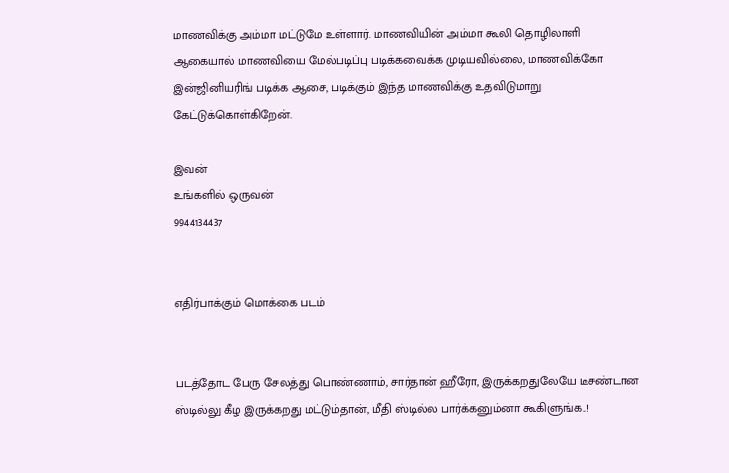மாணவிக்கு அம்மா மட்டுமே உள்ளார். மாணவியின் அம்மா கூலி தொழிலாளி ஆகையால் மாணவியை மேல்படிப்பு படிக்கவைக்க முடியவில்லை, மாணவிக்கோ இன்ஜினியரிங் படிக்க ஆசை, படிக்கும் இந்த மாணவிக்கு உதவிடுமாறு கேட்டுக்கொள்கிறேன்.

இவன்
உங்களில் ஒருவன்
9944134437


எதிர்பாக்கும் மொக்கை படம்


படத்தோட பேரு சேலத்து பொண்ணாம், சார்தான் ஹீரோ, இருக்கறதுலேயே டீசண்டான ஸ்டில்லு கீழ இருக்கறது மட்டும்தான், மீதி ஸ்டில்ல பார்க்கனும்னா கூகிளுங்க..!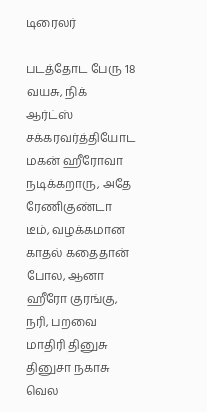டிரைலர்

படத்தோட பேரு 18 வயசு, நிக் ஆர்ட்ஸ் சக்கரவர்த்தியோட மகன் ஹீரோவா நடிக்கறாரு, அதே ரேணிகுண்டா டீம், வழக்கமான காதல் கதைதான் போல, ஆனா ஹீரோ குரங்கு, நரி, பறவை மாதிரி தினுசு தினுசா நகாசு வெல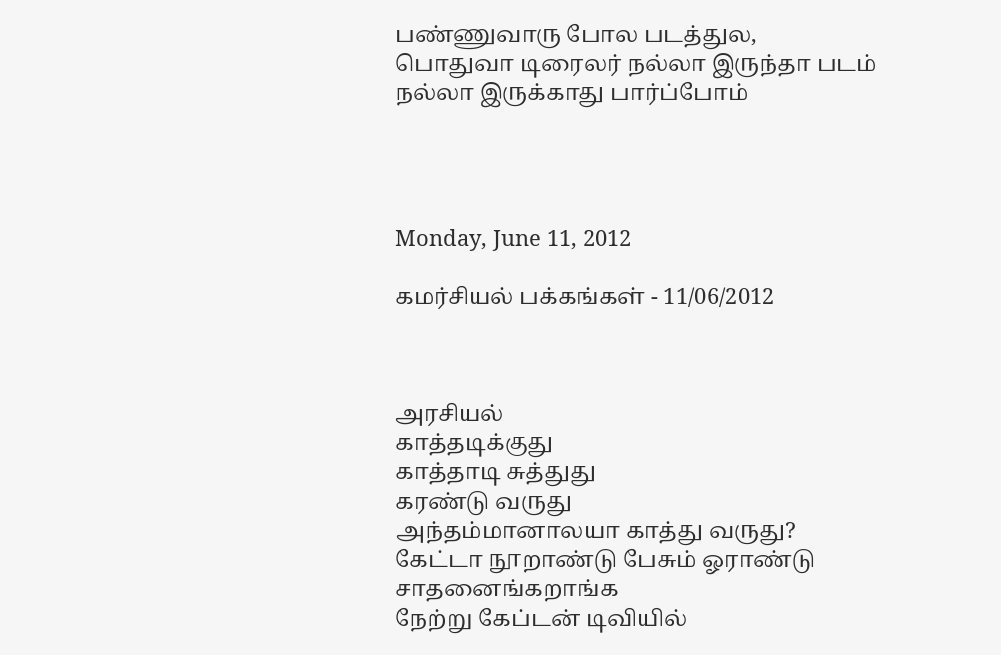பண்ணுவாரு போல படத்துல, பொதுவா டிரைலர் நல்லா இருந்தா படம் நல்லா இருக்காது பார்ப்போம்




Monday, June 11, 2012

கமர்சியல் பக்கங்கள் - 11/06/2012



அரசியல்
காத்தடிக்குது
காத்தாடி சுத்துது
கரண்டு வருது
அந்தம்மானாலயா காத்து வருது? கேட்டா நூறாண்டு பேசும் ஓராண்டு சாதனைங்கறாங்க
நேற்று கேப்டன் டிவியில்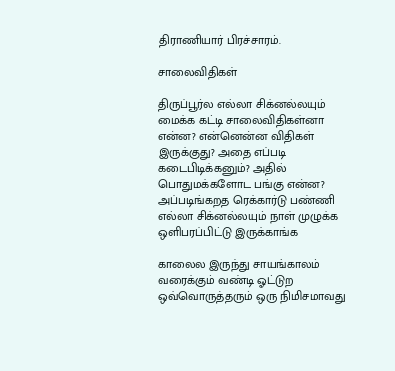திராணியார் பிரச்சாரம்.

சாலைவிதிகள்

திருப்பூர்ல எல்லா சிக்னல்லயும் மைக்க கட்டி சாலைவிதிகள்னா என்ன? என்னென்ன விதிகள் இருக்குது? அதை எப்படி கடைபிடிக்கனும்? அதில் பொதுமக்களோட பங்கு என்ன?  அப்படிங்கறத ரெக்கார்டு பண்ணி எல்லா சிக்னல்லயும் நாள் முழுக்க ஒளிபரப்பிட்டு இருக்காங்க

காலைல இருந்து சாயங்காலம் வரைக்கும் வண்டி ஓட்டுற ஒவ்வொருத்தரும் ஒரு நிமிசமாவது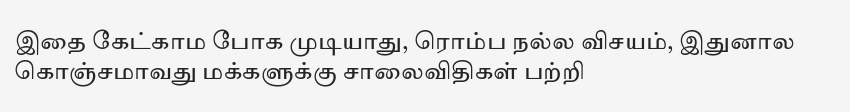இதை கேட்காம போக முடியாது, ரொம்ப நல்ல விசயம், இதுனால கொஞ்சமாவது மக்களுக்கு சாலைவிதிகள் பற்றி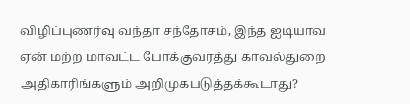விழிப்புணர்வு வந்தா சந்தோசம், இந்த ஐடியாவ ஏன் மற்ற மாவட்ட போக்குவரத்து காவல்துறை அதிகாரிங்களும் அறிமுகபடுத்தக்கூடாது?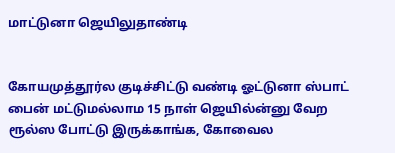மாட்டுனா ஜெயிலுதாண்டி


கோயமுத்தூர்ல குடிச்சிட்டு வண்டி ஓட்டுனா ஸ்பாட் பைன் மட்டுமல்லாம 15 நாள் ஜெயில்ன்னு வேற ரூல்ஸ போட்டு இருக்காங்க, கோவைல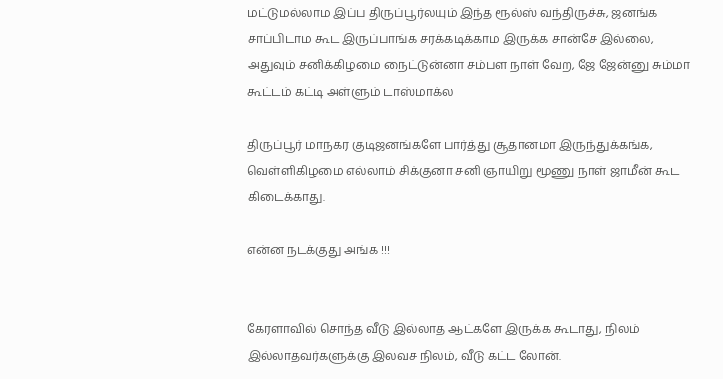மட்டுமல்லாம இப்ப திருப்பூர்லயும் இந்த ரூல்ஸ் வந்திருச்சு, ஜனங்க சாப்பிடாம கூட இருப்பாங்க சரக்கடிக்காம இருக்க சான்சே இல்லை, அதுவும் சனிக்கிழமை நைட்டுன்னா சம்பள நாள் வேற, ஜே ஜேன்னு சும்மா கூட்டம் கட்டி அள்ளும் டாஸ்மாக்ல

திருப்பூர் மாநகர குடிஜனங்களே பார்த்து சூதானமா இருந்துக்கங்க, வெள்ளிகிழமை எல்லாம் சிக்குனா சனி ஞாயிறு மூணு நாள் ஜாமீன் கூட கிடைக்காது.

என்ன நடக்குது அங்க !!!


கேரளாவில் சொந்த வீடு இல்லாத ஆட்களே இருக்க கூடாது, நிலம் இல்லாதவர்களுக்கு இலவச நிலம், வீடு கட்ட லோன்.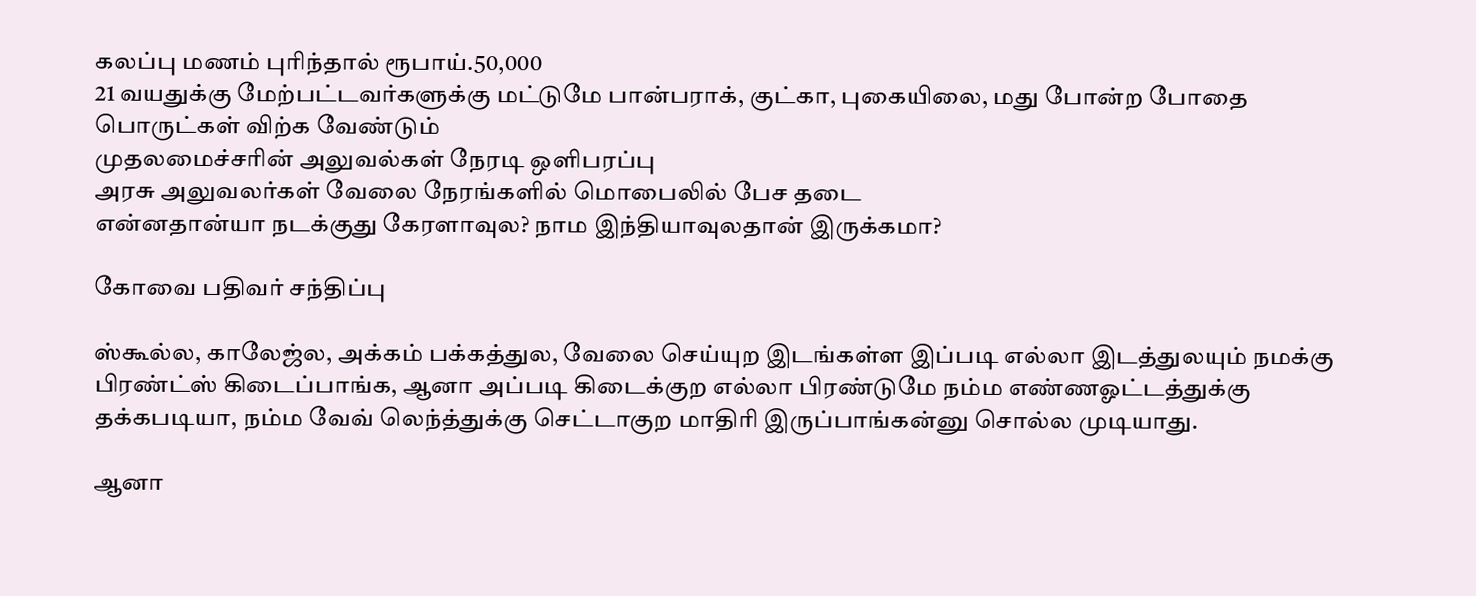கலப்பு மணம் புரிந்தால் ரூபாய்.50,000
21 வயதுக்கு மேற்பட்டவர்களுக்கு மட்டுமே பான்பராக், குட்கா, புகையிலை, மது போன்ற போதை பொருட்கள் விற்க வேண்டும்
முதலமைச்சரின் அலுவல்கள் நேரடி ஒளிபரப்பு
அரசு அலுவலர்கள் வேலை நேரங்களில் மொபைலில் பேச தடை
என்னதான்யா நடக்குது கேரளாவுல? நாம இந்தியாவுலதான் இருக்கமா?

கோவை பதிவர் சந்திப்பு

ஸ்கூல்ல, காலேஜ்ல, அக்கம் பக்கத்துல, வேலை செய்யுற இடங்கள்ள இப்படி எல்லா இடத்துலயும் நமக்கு பிரண்ட்ஸ் கிடைப்பாங்க, ஆனா அப்படி கிடைக்குற எல்லா பிரண்டுமே நம்ம எண்ணஓட்டத்துக்கு தக்கபடியா, நம்ம வேவ் லெந்த்துக்கு செட்டாகுற மாதிரி இருப்பாங்கன்னு சொல்ல முடியாது.

ஆனா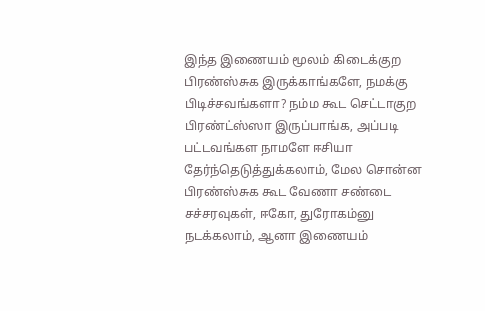இந்த இணையம் மூலம் கிடைக்குற பிரண்ஸ்சுக இருக்காங்களே, நமக்கு பிடிச்சவங்களா? நம்ம கூட செட்டாகுற பிரண்ட்ஸ்ஸா இருப்பாங்க, அப்படி பட்டவங்கள நாமளே ஈசியா தேர்ந்தெடுத்துக்கலாம், மேல சொன்ன பிரண்ஸ்சுக கூட வேணா சண்டை சச்சரவுகள், ஈகோ, துரோகம்னு நடக்கலாம், ஆனா இணையம்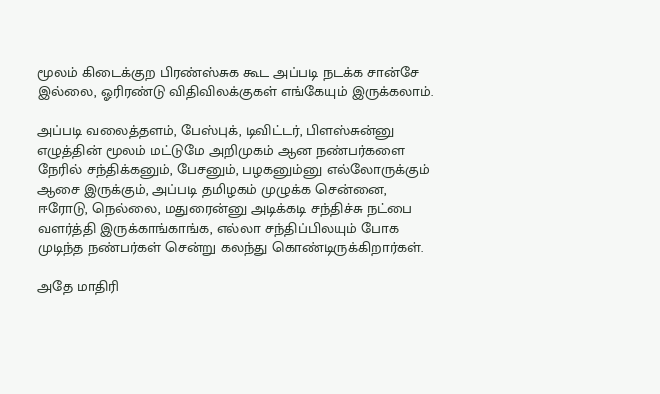மூலம் கிடைக்குற பிரண்ஸ்சுக கூட அப்படி நடக்க சான்சே இல்லை, ஓரிரண்டு விதிவிலக்குகள் எங்கேயும் இருக்கலாம்.

அப்படி வலைத்தளம், பேஸ்புக், டிவிட்டர், பிளஸ்சுன்னு எழுத்தின் மூலம் மட்டுமே அறிமுகம் ஆன நண்பர்களை நேரில் சந்திக்கனும், பேசனும், பழகனும்னு எல்லோருக்கும் ஆசை இருக்கும், அப்படி தமிழகம் முழுக்க சென்னை, ஈரோடு, நெல்லை, மதுரைன்னு அடிக்கடி சந்திச்சு நட்பை வளர்த்தி இருக்காங்காங்க, எல்லா சந்திப்பிலயும் போக முடிந்த நண்பர்கள் சென்று கலந்து கொண்டிருக்கிறார்கள்.

அதே மாதிரி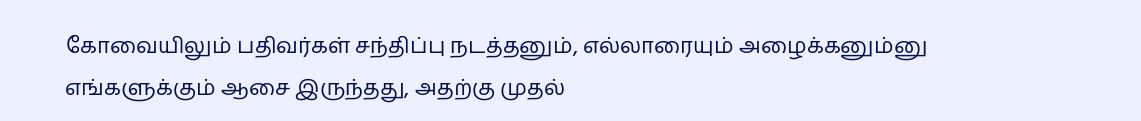கோவையிலும் பதிவர்கள் சந்திப்பு நடத்தனும், எல்லாரையும் அழைக்கனும்னு எங்களுக்கும் ஆசை இருந்தது, அதற்கு முதல்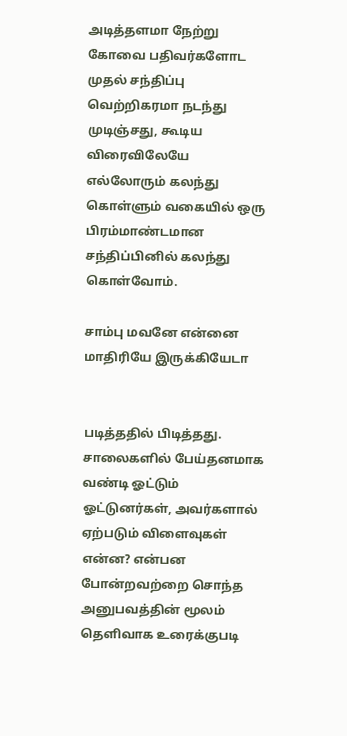அடித்தளமா நேற்று கோவை பதிவர்களோட முதல் சந்திப்பு வெற்றிகரமா நடந்து முடிஞ்சது, கூடிய விரைவிலேயே எல்லோரும் கலந்து கொள்ளும் வகையில் ஒரு பிரம்மாண்டமான சந்திப்பினில் கலந்து கொள்வோம்.

சாம்பு மவனே என்னை மாதிரியே இருக்கியேடா


படித்ததில் பிடித்தது.
சாலைகளில் பேய்தனமாக வண்டி ஓட்டும் ஓட்டுனர்கள், அவர்களால் ஏற்படும் விளைவுகள் என்ன? என்பன போன்றவற்றை சொந்த அனுபவத்தின் மூலம் தெளிவாக உரைக்குபடி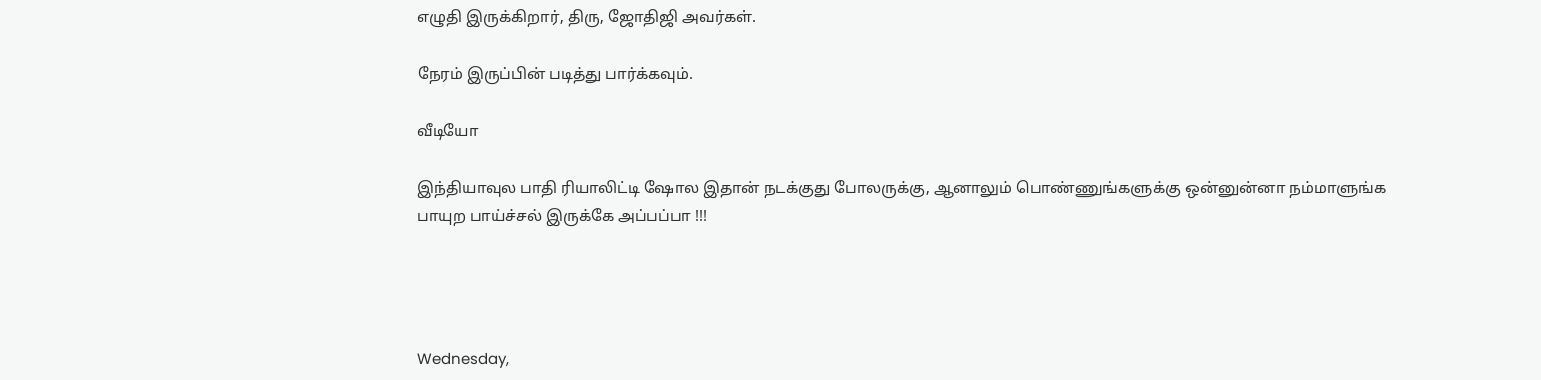எழுதி இருக்கிறார், திரு, ஜோதிஜி அவர்கள்.

நேரம் இருப்பின் படித்து பார்க்கவும்.

வீடியோ

இந்தியாவுல பாதி ரியாலிட்டி ஷோல இதான் நடக்குது போலருக்கு, ஆனாலும் பொண்ணுங்களுக்கு ஒன்னுன்னா நம்மாளுங்க பாயுற பாய்ச்சல் இருக்கே அப்பப்பா !!!




Wednesday,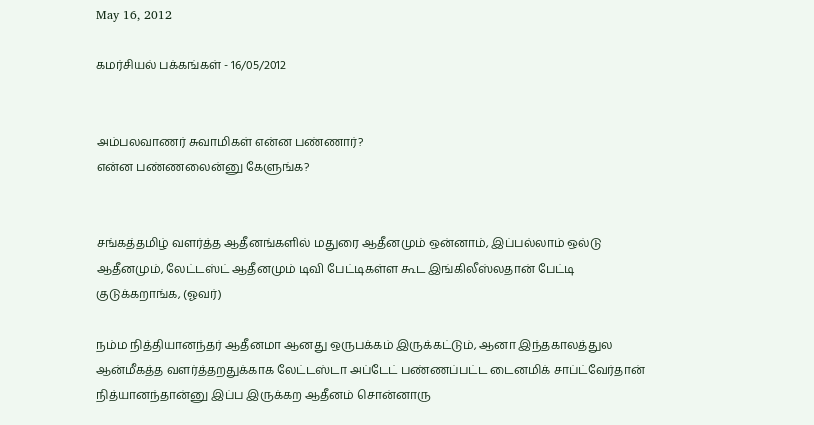May 16, 2012

கமர்சியல் பக்கங்கள் - 16/05/2012


அம்பலவாணர் சுவாமிகள் என்ன பண்ணார்?
என்ன பண்ணலைன்னு கேளுங்க?


சங்கத்தமிழ் வளர்த்த ஆதீனங்களில் மதுரை ஆதீனமும் ஒன்னாம், இப்பல்லாம் ஒல்டு ஆதீனமும், லேட்டஸ்ட் ஆதீனமும் டிவி பேட்டிகள்ள கூட இங்கிலீஸ்லதான் பேட்டி குடுக்கறாங்க, (ஓவர்)

நம்ம நித்தியானந்தர் ஆதீனமா ஆனது ஒருபக்கம் இருக்கட்டும், ஆனா இந்தகாலத்துல ஆன்மீகத்த வளர்த்தறதுக்காக லேட்டஸ்டா அப்டேட் பண்ணப்பட்ட டைனமிக் சாப்ட்வேர்தான் நித்யானந்தான்னு இப்ப இருக்கற ஆதீனம் சொன்னாரு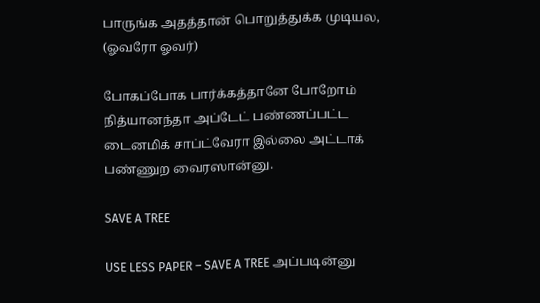பாருங்க அதத்தான் பொறுத்துக்க முடியல, (ஓவரோ ஓவர்)

போகப்போக பார்க்கத்தானே போறோம் நித்யானந்தா அப்டேட் பண்ணப்பட்ட டைனமிக் சாப்ட்வேரா இல்லை அட்டாக் பண்ணுற வைரஸான்னு.

SAVE A TREE

USE LESS PAPER – SAVE A TREE அப்படின்னு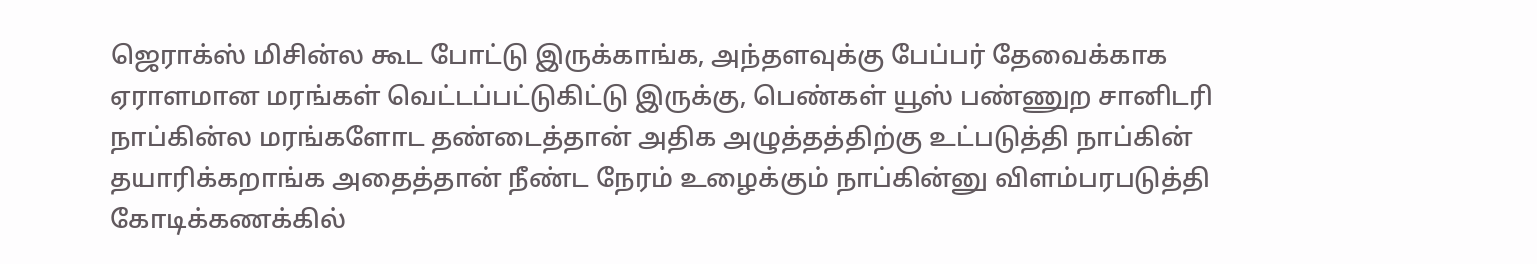ஜெராக்ஸ் மிசின்ல கூட போட்டு இருக்காங்க, அந்தளவுக்கு பேப்பர் தேவைக்காக ஏராளமான மரங்கள் வெட்டப்பட்டுகிட்டு இருக்கு, பெண்கள் யூஸ் பண்ணுற சானிடரி நாப்கின்ல மரங்களோட தண்டைத்தான் அதிக அழுத்தத்திற்கு உட்படுத்தி நாப்கின் தயாரிக்கறாங்க அதைத்தான் நீண்ட நேரம் உழைக்கும் நாப்கின்னு விளம்பரபடுத்தி கோடிக்கணக்கில்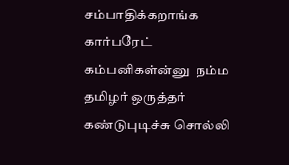சம்பாதிக்கறாங்க கார்பரேட் கம்பனிகள்ன்னு  நம்ம தமிழர் ஒருத்தர் கண்டுபுடிச்சு சொல்லி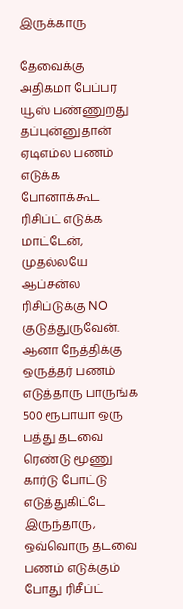இருக்காரு

தேவைக்கு அதிகமா பேப்பர யூஸ் பண்ணுறது தப்புன்னுதான் ஏடிஎம்ல பணம் எடுக்க போனாக்கூட ரிசிப்ட் எடுக்க மாட்டேன், முதல்லயே ஆப்சன்ல ரிசிப்டுக்கு NO குடுத்துருவேன். ஆனா நேத்திக்கு ஒருத்தர் பணம் எடுத்தாரு பாருங்க 500 ரூபாயா ஒரு பத்து தடவை ரெண்டு மூணு கார்டு போட்டு எடுத்துகிட்டே இருந்தாரு, ஒவ்வொரு தடவை பணம் எடுக்கும் போது ரிசீப்ட்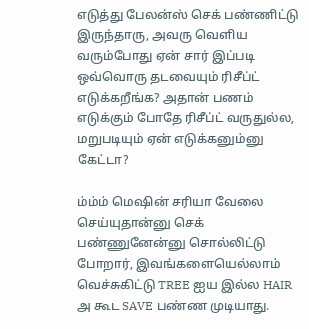எடுத்து பேலன்ஸ் செக் பண்ணிட்டு இருந்தாரு, அவரு வெளிய வரும்போது ஏன் சார் இப்படி ஒவ்வொரு தடவையும் ரிசீப்ட் எடுக்கறீங்க? அதான் பணம் எடுக்கும் போதே ரிசீப்ட் வருதுல்ல, மறுபடியும் ஏன் எடுக்கனும்னு கேட்டா?

ம்ம்ம் மெஷின் சரியா வேலை செய்யுதான்னு செக் பண்ணுனேன்னு சொல்லிட்டு போறார், இவங்களையெல்லாம் வெச்சுகிட்டு TREE ஐய இல்ல HAIR அ கூட SAVE பண்ண முடியாது.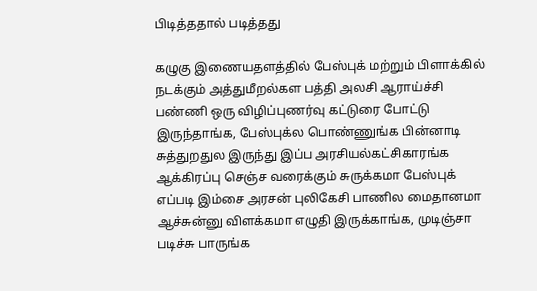பிடித்ததால் படித்தது

கழுகு இணையதளத்தில் பேஸ்புக் மற்றும் பிளாக்கில் நடக்கும் அத்துமீறல்கள பத்தி அலசி ஆராய்ச்சி பண்ணி ஒரு விழிப்புணர்வு கட்டுரை போட்டு இருந்தாங்க, பேஸ்புக்ல பொண்ணுங்க பின்னாடி சுத்துறதுல இருந்து இப்ப அரசியல்கட்சிகாரங்க ஆக்கிரப்பு செஞ்ச வரைக்கும் சுருக்கமா பேஸ்புக் எப்படி இம்சை அரசன் புலிகேசி பாணில மைதானமா ஆச்சுன்னு விளக்கமா எழுதி இருக்காங்க, முடிஞ்சா படிச்சு பாருங்க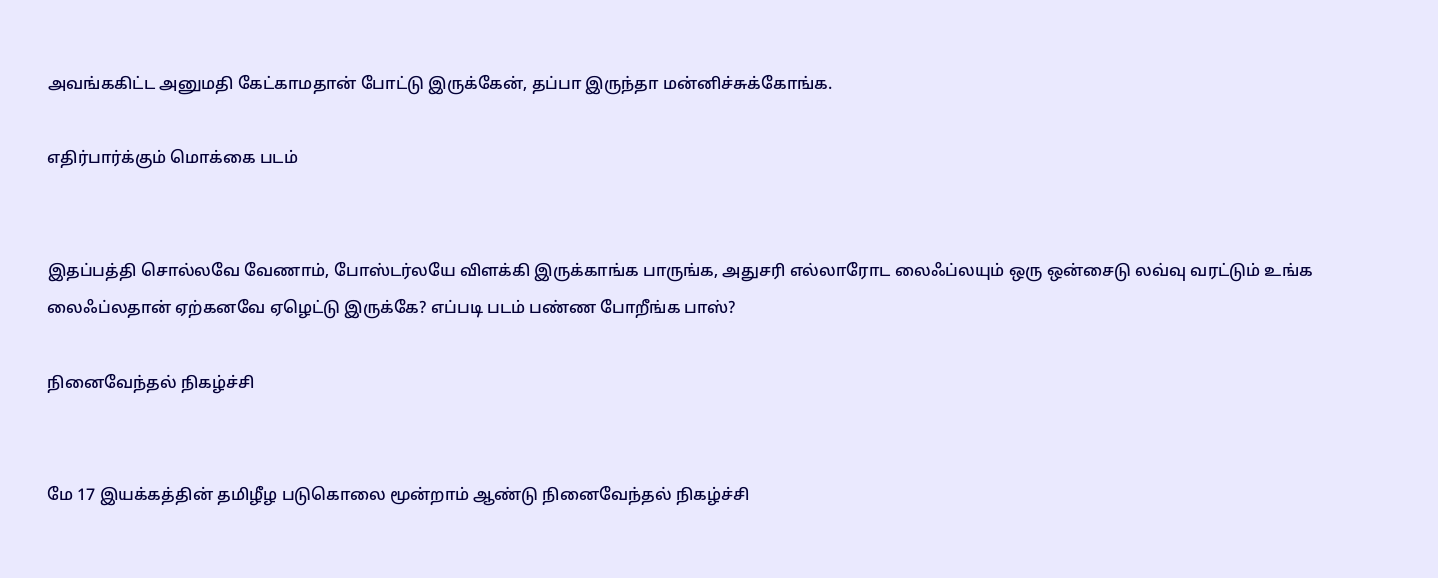அவங்ககிட்ட அனுமதி கேட்காமதான் போட்டு இருக்கேன், தப்பா இருந்தா மன்னிச்சுக்கோங்க.

எதிர்பார்க்கும் மொக்கை படம்


இதப்பத்தி சொல்லவே வேணாம், போஸ்டர்லயே விளக்கி இருக்காங்க பாருங்க, அதுசரி எல்லாரோட லைஃப்லயும் ஒரு ஒன்சைடு லவ்வு வரட்டும் உங்க லைஃப்லதான் ஏற்கனவே ஏழெட்டு இருக்கே? எப்படி படம் பண்ண போறீங்க பாஸ்?

நினைவேந்தல் நிகழ்ச்சி


மே 17 இயக்கத்தின் தமிழீழ படுகொலை மூன்றாம் ஆண்டு நினைவேந்தல் நிகழ்ச்சி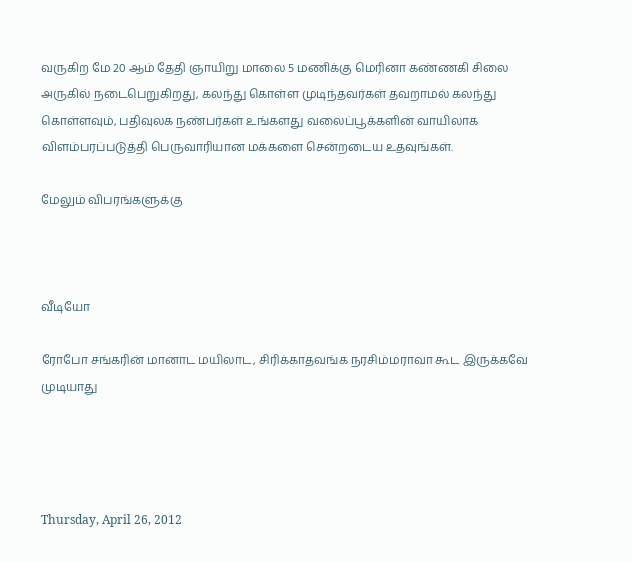வருகிற மே 20 ஆம் தேதி ஞாயிறு மாலை 5 மணிக்கு மெரினா கண்ணகி சிலை அருகில் நடைபெறுகிறது, கலந்து கொள்ள முடிந்தவர்கள் தவறாமல் கலந்து கொள்ளவும், பதிவுலக நண்பர்கள் உங்களது வலைப்பூக்களின் வாயிலாக விளம்பரப்படுத்தி பெருவாரியான மக்களை சென்றடைய உதவுங்கள்.

மேலும் விபரங்களுக்கு



வீடியோ

ரோபோ சங்கரின் மானாட மயிலாட, சிரிக்காதவங்க நரசிம்மராவா கூட இருக்கவே முடியாது




Thursday, April 26, 2012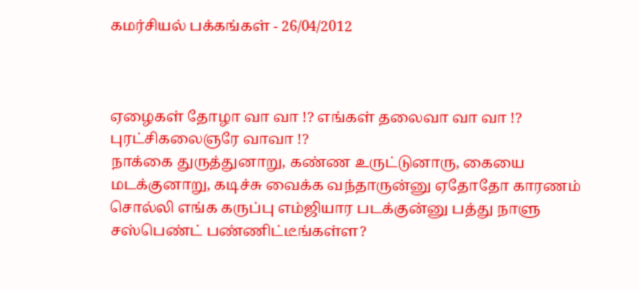கமர்சியல் பக்கங்கள் - 26/04/2012



ஏழைகள் தோழா வா வா !? எங்கள் தலைவா வா வா !? புரட்சிகலைஞரே வாவா !?
நாக்கை துருத்துனாறு, கண்ண உருட்டுனாரு, கையை மடக்குனாறு, கடிச்சு வைக்க வந்தாருன்னு ஏதோதோ காரணம் சொல்லி எங்க கருப்பு எம்ஜியார படக்குன்னு பத்து நாளு சஸ்பெண்ட் பண்ணிட்டீங்கள்ள?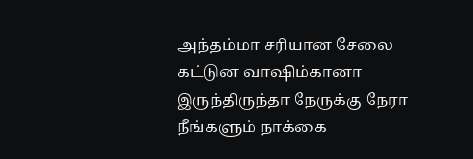அந்தம்மா சரியான சேலை கட்டுன வாஷிம்கானா இருந்திருந்தா நேருக்கு நேரா நீங்களும் நாக்கை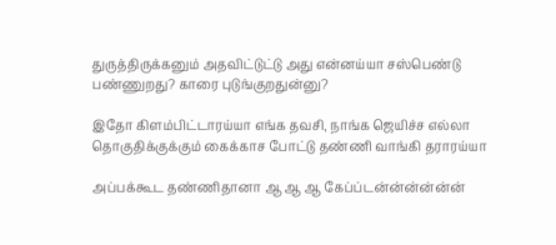துருத்திருக்கனும் அதவிட்டுட்டு அது என்னய்யா சஸ்பெண்டு பண்ணுறது? காரை புடுங்குறதுன்னு?

இதோ கிளம்பிட்டாரய்யா எங்க தவசி, நாங்க ஜெயிச்ச எல்லா தொகுதிக்குக்கும் கைக்காச போட்டு தண்ணி வாங்கி தராரய்யா

அப்பக்கூட தண்ணிதானா ஆ ஆ ஆ கேப்ப்டன்ன்ன்ன்ன்ன்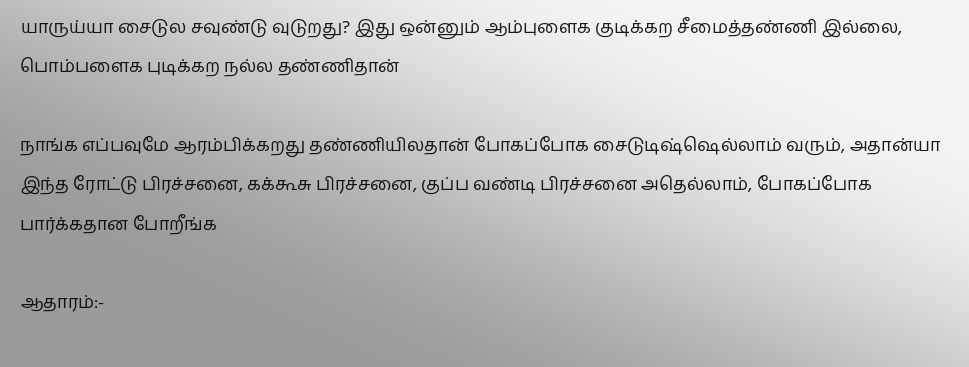யாருய்யா சைடுல சவுண்டு வுடுறது? இது ஒன்னும் ஆம்புளைக குடிக்கற சீமைத்தண்ணி இல்லை, பொம்பளைக புடிக்கற நல்ல தண்ணிதான்

நாங்க எப்பவுமே ஆரம்பிக்கறது தண்ணியிலதான் போகப்போக சைடுடிஷ்ஷெல்லாம் வரும், அதான்யா இந்த ரோட்டு பிரச்சனை, கக்கூசு பிரச்சனை, குப்ப வண்டி பிரச்சனை அதெல்லாம், போகப்போக பார்க்கதான போறீங்க

ஆதாரம்:-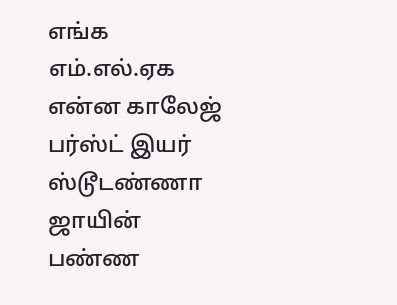எங்க எம்.எல்.ஏக என்ன காலேஜ் பர்ஸ்ட் இயர் ஸ்டூடண்ணா ஜாயின் பண்ண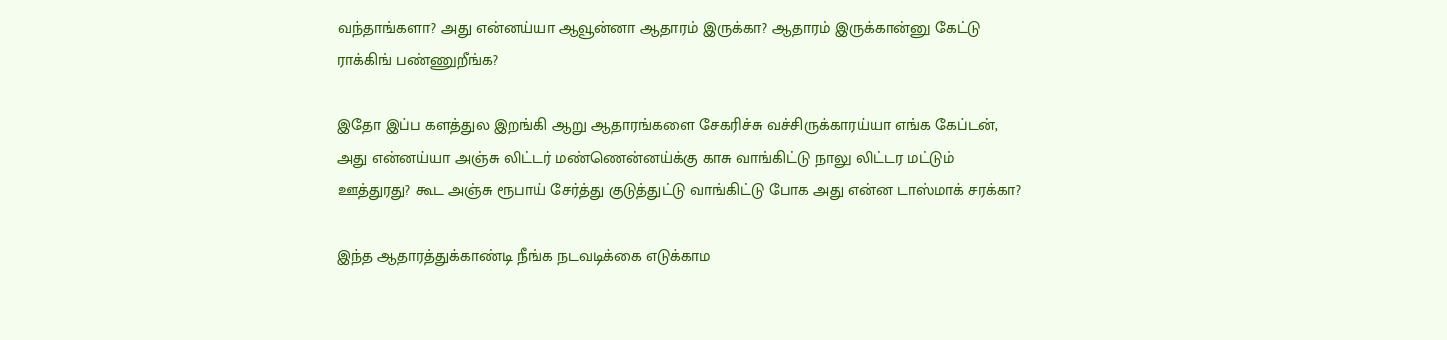வந்தாங்களா? அது என்னய்யா ஆவூன்னா ஆதாரம் இருக்கா? ஆதாரம் இருக்கான்னு கேட்டு ராக்கிங் பண்ணுறீங்க?

இதோ இப்ப களத்துல இறங்கி ஆறு ஆதாரங்களை சேகரிச்சு வச்சிருக்காரய்யா எங்க கேப்டன், அது என்னய்யா அஞ்சு லிட்டர் மண்ணென்னய்க்கு காசு வாங்கிட்டு நாலு லிட்டர மட்டும் ஊத்துரது? கூட அஞ்சு ரூபாய் சேர்த்து குடுத்துட்டு வாங்கிட்டு போக அது என்ன டாஸ்மாக் சரக்கா?

இந்த ஆதாரத்துக்காண்டி நீங்க நடவடிக்கை எடுக்காம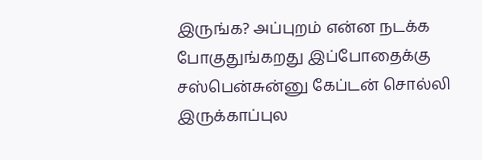இருங்க? அப்புறம் என்ன நடக்க போகுதுங்கறது இப்போதைக்கு சஸ்பென்சுன்னு கேப்டன் சொல்லி இருக்காப்புல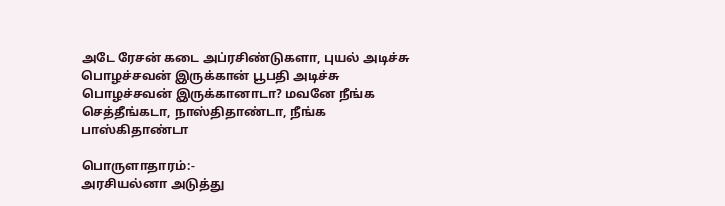அடே ரேசன் கடை அப்ரசிண்டுகளா, புயல் அடிச்சு பொழச்சவன் இருக்கான் பூபதி அடிச்சு பொழச்சவன் இருக்கானாடா? மவனே நீங்க செத்தீங்கடா, நாஸ்திதாண்டா, நீங்க பாஸ்கிதாண்டா

பொருளாதாரம்:-
அரசியல்னா அடுத்து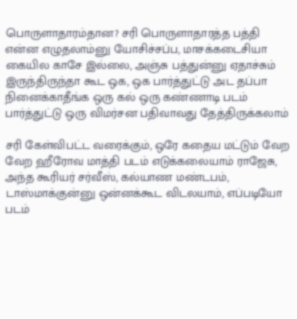பொருளாதாரம்தான? சரி பொருளாதாரத்த பத்தி என்ன எழுதலாம்னு யோசிச்சப்ப, மாசக்கடைசியா கையில காசே இல்லை, அஞ்சு பத்துன்னு ஏதாச்சும் இருந்திருந்தா கூட ஒக, ஒக பார்த்துட்டு அட தப்பா நினைக்காதீங்க ஒரு கல் ஒரு கண்ணாடி படம் பார்த்துட்டு ஒரு விமர்சன பதிவாவது தேத்திருக்கலாம்

சரி கேள்விபட்ட வரைக்கும், ஒரே கதைய மட்டும் வேற வேற ஹீரோவ மாத்தி படம் எடுக்கலையாம் ராஜேசு, அந்த கூரியர் சர்வீஸ், கல்யாண மண்டபம், டாஸ்மாக்குன்னு ஒன்னக்கூட விடலயாம், எப்படியோ படம்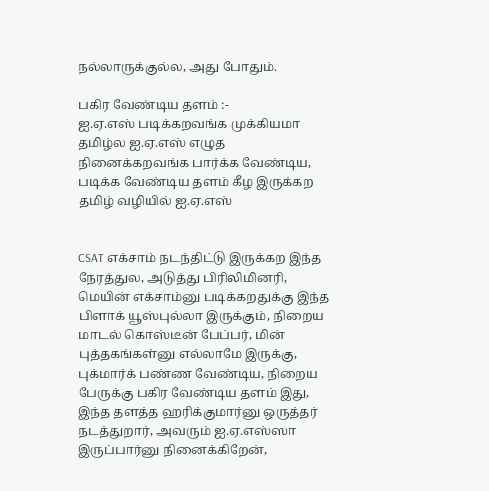நல்லாருக்குல்ல, அது போதும்.

பகிர வேண்டிய தளம் :-
ஐ.ஏ.எஸ் படிக்கறவங்க முக்கியமா தமிழ்ல ஐ.ஏ.எஸ் எழுத நினைக்கறவங்க பார்க்க வேண்டிய, படிக்க வேண்டிய தளம் கீழ இருக்கற தமிழ் வழியில் ஐ.ஏ.எஸ்


CSAT எக்சாம் நடந்திட்டு இருக்கற இந்த நேரத்துல, அடுத்து பிரிலிமினரி, மெயின் எக்சாம்னு படிக்கறதுக்கு இந்த பிளாக் யூஸ்புல்லா இருக்கும், நிறைய மாடல் கொஸ்டீன் பேப்பர், மின் புத்தகங்கள்னு எல்லாமே இருக்கு, புக்மார்க் பண்ண வேண்டிய, நிறைய பேருக்கு பகிர வேண்டிய தளம் இது, இந்த தளத்த ஹரிக்குமார்னு ஒருத்தர் நடத்துறார், அவரும் ஐ.ஏ.எஸ்ஸா இருப்பார்னு நினைக்கிறேன்,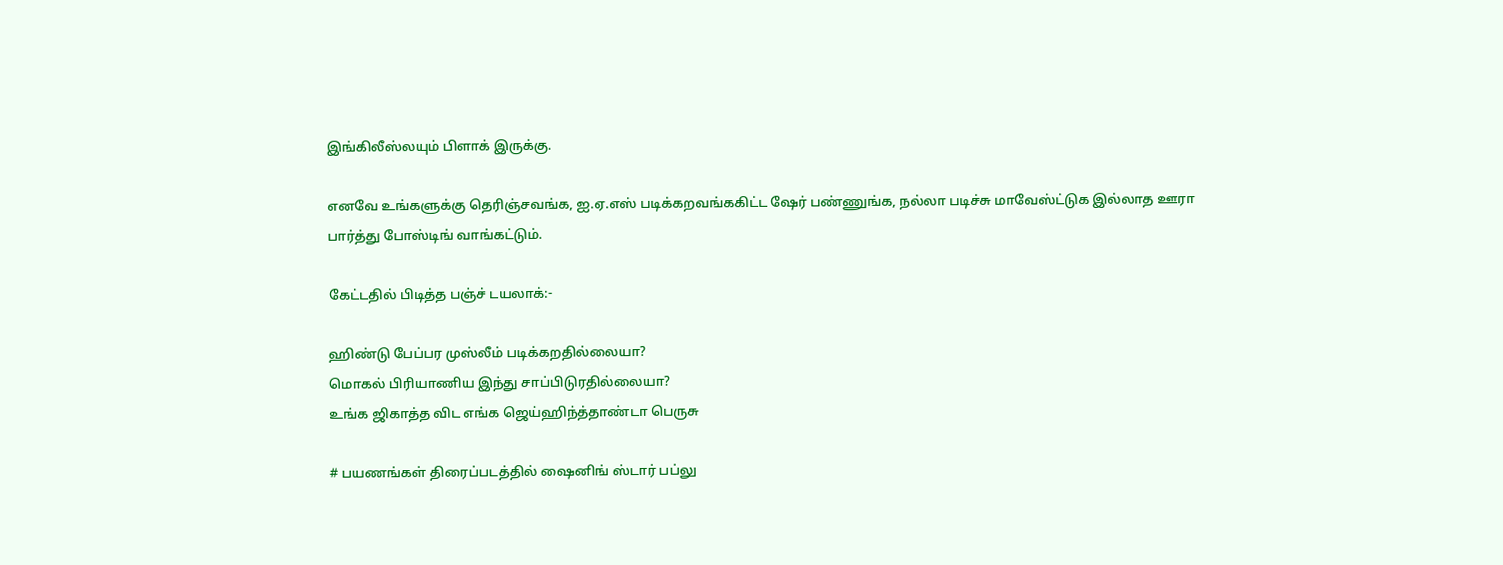இங்கிலீஸ்லயும் பிளாக் இருக்கு.

எனவே உங்களுக்கு தெரிஞ்சவங்க, ஐ.ஏ.எஸ் படிக்கறவங்ககிட்ட ஷேர் பண்ணுங்க, நல்லா படிச்சு மாவேஸ்ட்டுக இல்லாத ஊரா பார்த்து போஸ்டிங் வாங்கட்டும்.

கேட்டதில் பிடித்த பஞ்ச் டயலாக்:-

ஹிண்டு பேப்பர முஸ்லீம் படிக்கறதில்லையா?
மொகல் பிரியாணிய இந்து சாப்பிடுரதில்லையா?
உங்க ஜிகாத்த விட எங்க ஜெய்ஹிந்த்தாண்டா பெருசு

# பயணங்கள் திரைப்படத்தில் ஷைனிங் ஸ்டார் பப்லு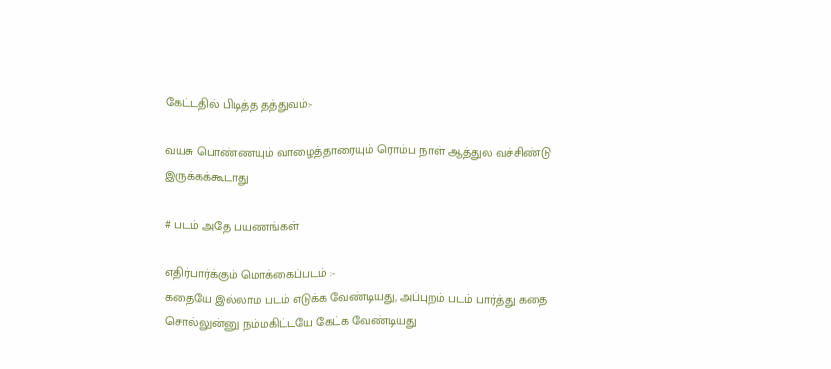கேட்டதில் பிடித்த தத்துவம்:-

வயசு பொண்ணயும் வாழைத்தாரையும் ரொம்ப நாள் ஆத்துல வச்சிண்டு இருக்கக்கூடாது

# படம் அதே பயணங்கள்

எதிர்பார்க்கும் மொக்கைப்படம் :-
கதையே இல்லாம படம் எடுக்க வேண்டியது, அப்புறம் படம் பார்த்து கதை சொல்லுன்னு நம்மகிட்டயே கேட்க வேண்டியது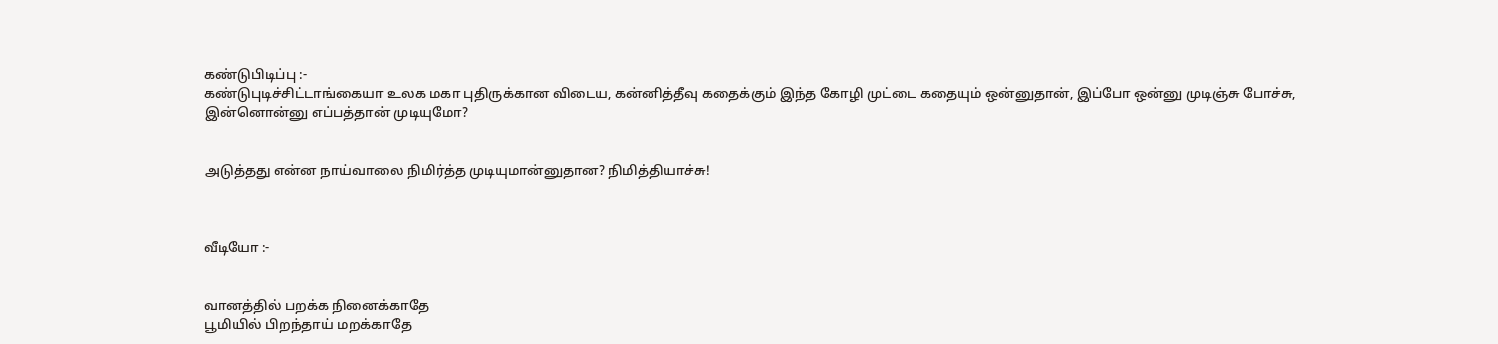கண்டுபிடிப்பு :-
கண்டுபுடிச்சிட்டாங்கையா உலக மகா புதிருக்கான விடைய, கன்னித்தீவு கதைக்கும் இந்த கோழி முட்டை கதையும் ஒன்னுதான், இப்போ ஒன்னு முடிஞ்சு போச்சு, இன்னொன்னு எப்பத்தான் முடியுமோ?


அடுத்தது என்ன நாய்வாலை நிமிர்த்த முடியுமான்னுதான? நிமித்தியாச்சு!



வீடியோ :-


வானத்தில் பறக்க நினைக்காதே
பூமியில் பிறந்தாய் மறக்காதே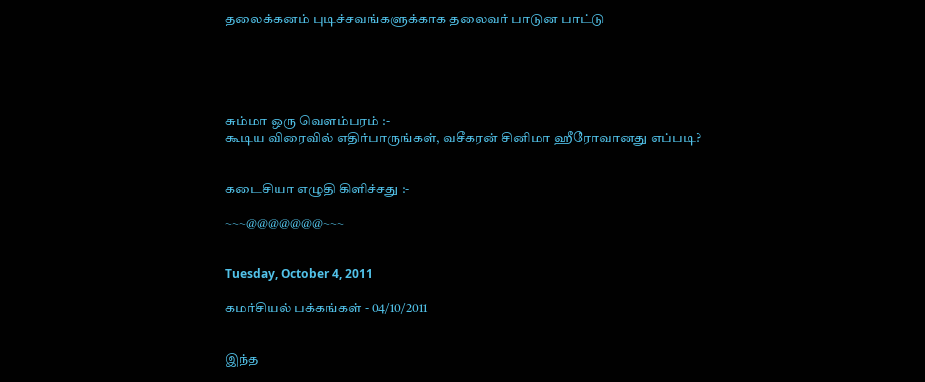தலைக்கனம் புடிச்சவங்களுக்காக தலைவர் பாடுன பாட்டு





சும்மா ஒரு வெளம்பரம் :-
கூடிய விரைவில் எதிர்பாருங்கள், வசீகரன் சினிமா ஹீரோவானது எப்படி?


கடைசியா எழுதி கிளிச்சது :-

~~~@@@@@@@~~~


Tuesday, October 4, 2011

கமர்சியல் பக்கங்கள் - 04/10/2011


இந்த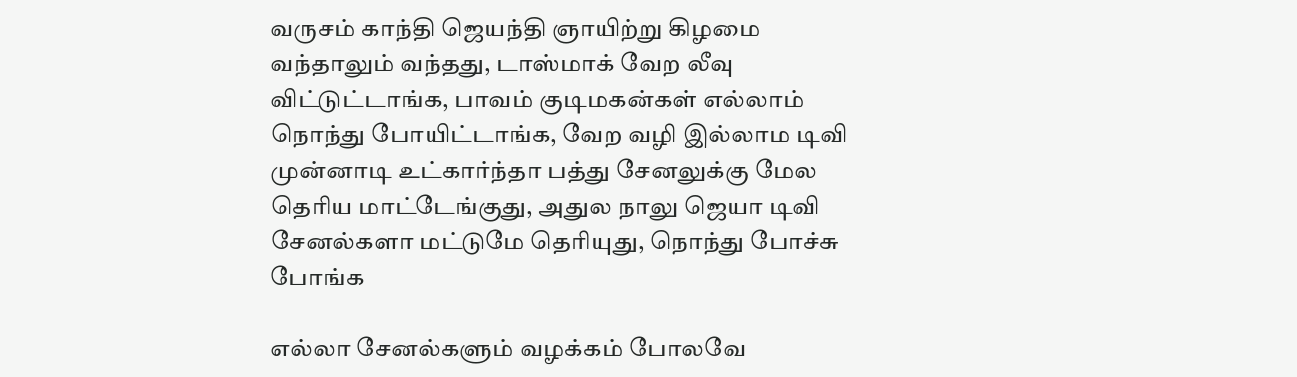வருசம் காந்தி ஜெயந்தி ஞாயிற்று கிழமை வந்தாலும் வந்தது, டாஸ்மாக் வேற லீவு விட்டுட்டாங்க, பாவம் குடிமகன்கள் எல்லாம் நொந்து போயிட்டாங்க, வேற வழி இல்லாம டிவி முன்னாடி உட்கார்ந்தா பத்து சேனலுக்கு மேல தெரிய மாட்டேங்குது, அதுல நாலு ஜெயா டிவி சேனல்களா மட்டுமே தெரியுது, நொந்து போச்சு போங்க

எல்லா சேனல்களும் வழக்கம் போலவே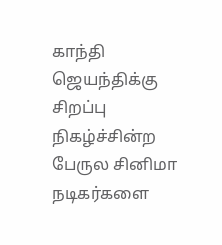காந்தி ஜெயந்திக்கு சிறப்பு நிகழ்ச்சின்ற பேருல சினிமா நடிகர்களை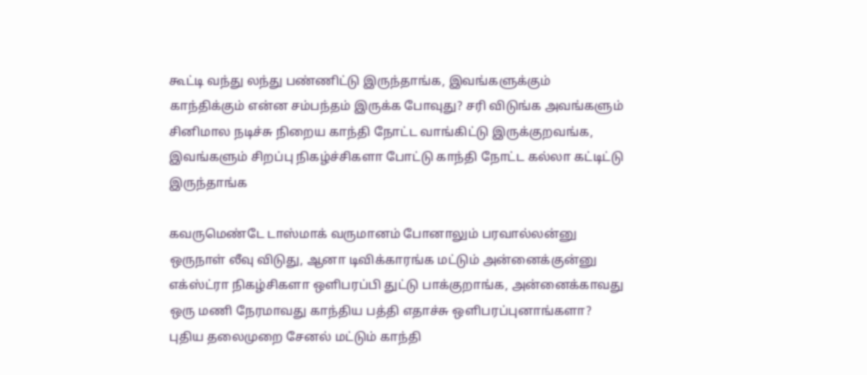கூட்டி வந்து லந்து பண்ணிட்டு இருந்தாங்க, இவங்களுக்கும் காந்திக்கும் என்ன சம்பந்தம் இருக்க போவுது? சரி விடுங்க அவங்களும் சினிமால நடிச்சு நிறைய காந்தி நோட்ட வாங்கிட்டு இருக்குறவங்க, இவங்களும் சிறப்பு நிகழ்ச்சிகளா போட்டு காந்தி நோட்ட கல்லா கட்டிட்டு இருந்தாங்க

கவருமெண்டே டாஸ்மாக் வருமானம் போனாலும் பரவால்லன்னு ஒருநாள் லீவு விடுது, ஆனா டிவிக்காரங்க மட்டும் அன்னைக்குன்னு எக்ஸ்ட்ரா நிகழ்சிகளா ஒளிபரப்பி துட்டு பாக்குறாங்க, அன்னைக்காவது ஒரு மணி நேரமாவது காந்திய பத்தி எதாச்சு ஒளிபரப்புனாங்களா? புதிய தலைமுறை சேனல் மட்டும் காந்தி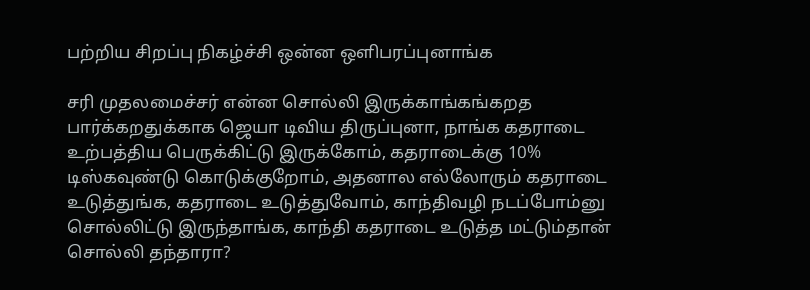பற்றிய சிறப்பு நிகழ்ச்சி ஒன்ன ஒளிபரப்புனாங்க

சரி முதலமைச்சர் என்ன சொல்லி இருக்காங்கங்கறத பார்க்கறதுக்காக ஜெயா டிவிய திருப்புனா, நாங்க கதராடை உற்பத்திய பெருக்கிட்டு இருக்கோம், கதராடைக்கு 10% டிஸ்கவுண்டு கொடுக்குறோம், அதனால எல்லோரும் கதராடை உடுத்துங்க, கதராடை உடுத்துவோம், காந்திவழி நடப்போம்னு சொல்லிட்டு இருந்தாங்க, காந்தி கதராடை உடுத்த மட்டும்தான் சொல்லி தந்தாரா?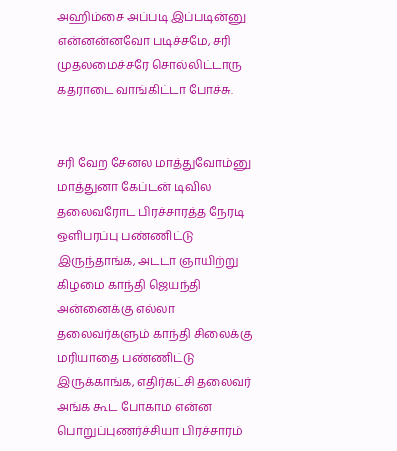அஹிம்சை அப்படி இப்படின்னு என்னன்னவோ படிச்சமே, சரி முதலமைச்சரே சொல்லிட்டாரு கதராடை வாங்கிட்டா போச்சு.


சரி வேற சேனல மாத்துவோம்னு மாத்துனா கேப்டன் டிவில தலைவரோட பிரச்சாரத்த நேரடி ஒளிபரப்பு பண்ணிட்டு இருந்தாங்க, அடடா ஞாயிற்று கிழமை காந்தி ஜெயந்தி அன்னைக்கு எல்லா தலைவர்களும் காந்தி சிலைக்கு மரியாதை பண்ணிட்டு இருக்காங்க, எதிர்கட்சி தலைவர் அங்க கூட போகாம என்ன பொறுப்புணர்ச்சியா பிரச்சாரம்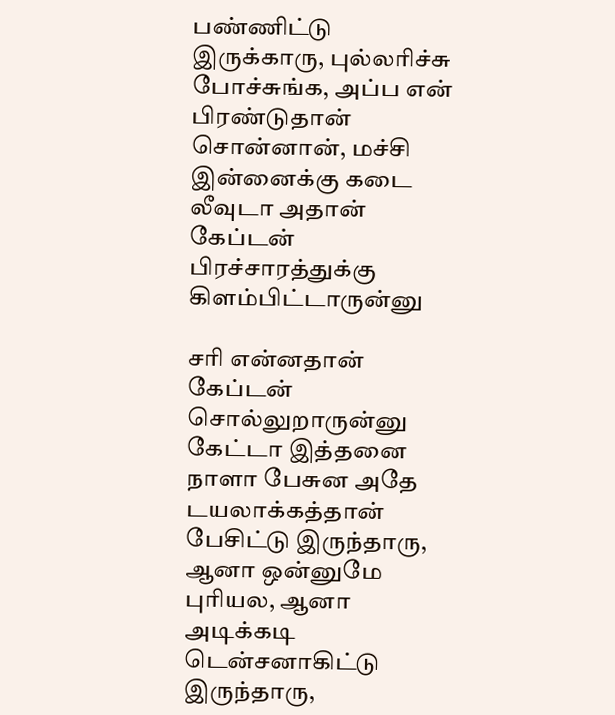பண்ணிட்டு இருக்காரு, புல்லரிச்சு போச்சுங்க, அப்ப என் பிரண்டுதான் சொன்னான், மச்சி இன்னைக்கு கடை லீவுடா அதான் கேப்டன் பிரச்சாரத்துக்கு கிளம்பிட்டாருன்னு

சரி என்னதான் கேப்டன் சொல்லுறாருன்னு கேட்டா இத்தனை நாளா பேசுன அதே டயலாக்கத்தான் பேசிட்டு இருந்தாரு, ஆனா ஒன்னுமே புரியல, ஆனா அடிக்கடி டென்சனாகிட்டு இருந்தாரு,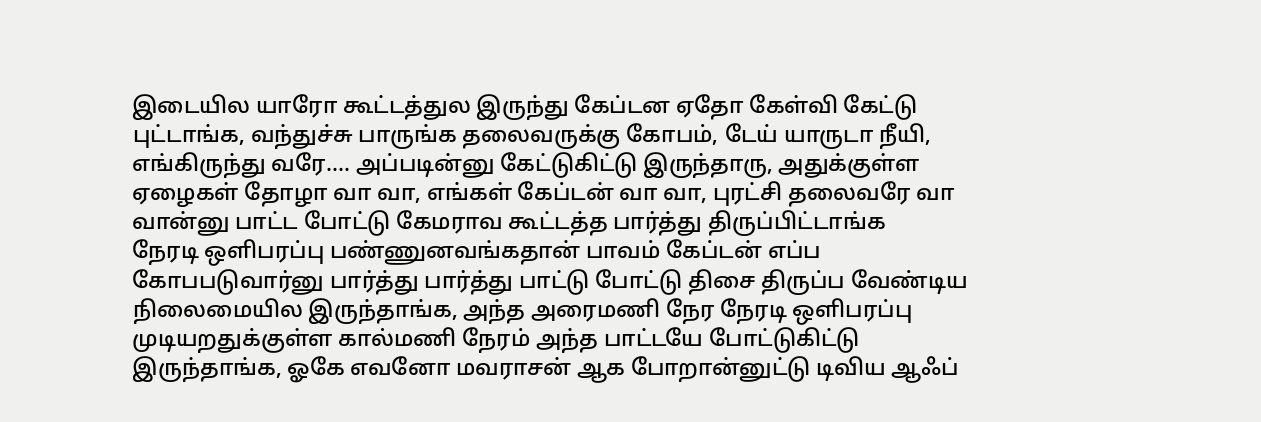இடையில யாரோ கூட்டத்துல இருந்து கேப்டன ஏதோ கேள்வி கேட்டு புட்டாங்க, வந்துச்சு பாருங்க தலைவருக்கு கோபம், டேய் யாருடா நீயி, எங்கிருந்து வரே…. அப்படின்னு கேட்டுகிட்டு இருந்தாரு, அதுக்குள்ள ஏழைகள் தோழா வா வா, எங்கள் கேப்டன் வா வா, புரட்சி தலைவரே வா வான்னு பாட்ட போட்டு கேமராவ கூட்டத்த பார்த்து திருப்பிட்டாங்க
நேரடி ஒளிபரப்பு பண்ணுனவங்கதான் பாவம் கேப்டன் எப்ப கோபபடுவார்னு பார்த்து பார்த்து பாட்டு போட்டு திசை திருப்ப வேண்டிய நிலைமையில இருந்தாங்க, அந்த அரைமணி நேர நேரடி ஒளிபரப்பு முடியறதுக்குள்ள கால்மணி நேரம் அந்த பாட்டயே போட்டுகிட்டு இருந்தாங்க, ஓகே எவனோ மவராசன் ஆக போறான்னுட்டு டிவிய ஆஃப்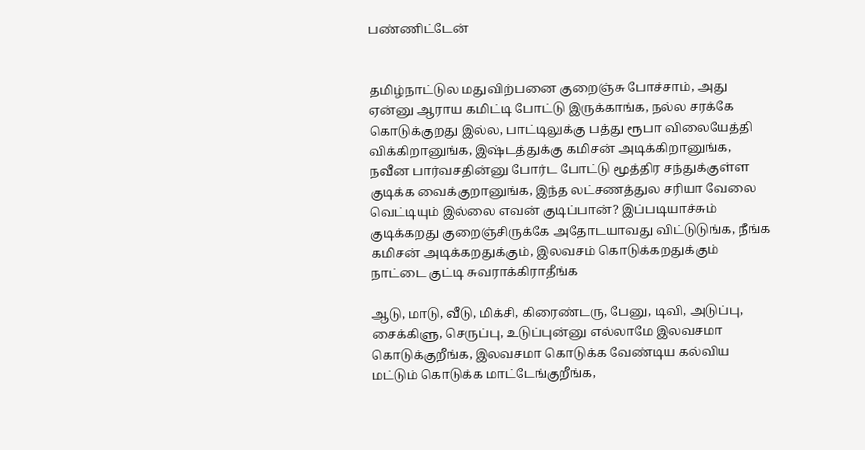பண்ணிட்டேன்


தமிழ்நாட்டுல மதுவிற்பனை குறைஞ்சு போச்சாம், அது ஏன்னு ஆராய கமிட்டி போட்டு இருக்காங்க, நல்ல சரக்கே கொடுக்குறது இல்ல, பாட்டிலுக்கு பத்து ரூபா விலையேத்தி விக்கிறானுங்க, இஷ்டத்துக்கு கமிசன் அடிக்கிறானுங்க, நவீன பார்வசதின்னு போர்ட போட்டு மூத்திர சந்துக்குள்ள குடிக்க வைக்குறானுங்க, இந்த லட்சணத்துல சரியா வேலை வெட்டியும் இல்லை எவன் குடிப்பான்? இப்படியாச்சும் குடிக்கறது குறைஞ்சிருக்கே அதோடயாவது விட்டுடுங்க, நீங்க கமிசன் அடிக்கறதுக்கும், இலவசம் கொடுக்கறதுக்கும் நாட்டை குட்டி சுவராக்கிராதீங்க

ஆடு, மாடு, வீடு, மிக்சி, கிரைண்டரு, பேனு, டிவி, அடுப்பு, சைக்கிளு, செருப்பு, உடுப்புன்னு எல்லாமே இலவசமா கொடுக்குறீங்க, இலவசமா கொடுக்க வேண்டிய கல்விய மட்டும் கொடுக்க மாட்டேங்குறீங்க,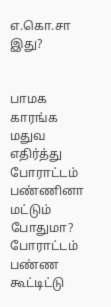எ.கொ.சா இது?


பாமக காரங்க மதுவ எதிர்த்து போராட்டம் பண்ணினா மட்டும் போதுமா? போராட்டம் பண்ண கூட்டிட்டு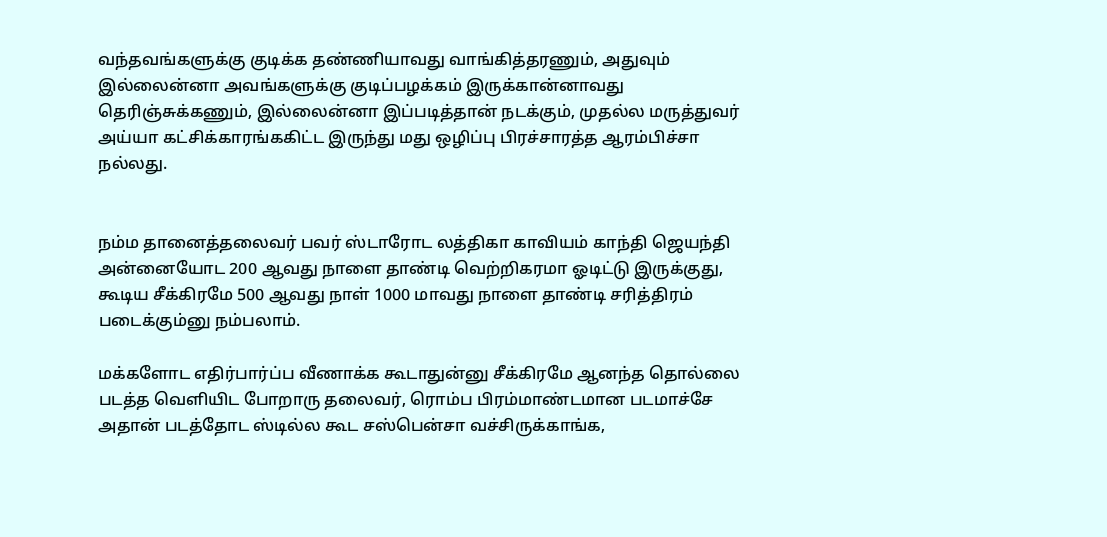வந்தவங்களுக்கு குடிக்க தண்ணியாவது வாங்கித்தரணும், அதுவும் இல்லைன்னா அவங்களுக்கு குடிப்பழக்கம் இருக்கான்னாவது தெரிஞ்சுக்கணும், இல்லைன்னா இப்படித்தான் நடக்கும், முதல்ல மருத்துவர் அய்யா கட்சிக்காரங்ககிட்ட இருந்து மது ஒழிப்பு பிரச்சாரத்த ஆரம்பிச்சா நல்லது.


நம்ம தானைத்தலைவர் பவர் ஸ்டாரோட லத்திகா காவியம் காந்தி ஜெயந்தி அன்னையோட 200 ஆவது நாளை தாண்டி வெற்றிகரமா ஓடிட்டு இருக்குது, கூடிய சீக்கிரமே 500 ஆவது நாள் 1000 மாவது நாளை தாண்டி சரித்திரம் படைக்கும்னு நம்பலாம்.

மக்களோட எதிர்பார்ப்ப வீணாக்க கூடாதுன்னு சீக்கிரமே ஆனந்த தொல்லை படத்த வெளியிட போறாரு தலைவர், ரொம்ப பிரம்மாண்டமான படமாச்சே அதான் படத்தோட ஸ்டில்ல கூட சஸ்பென்சா வச்சிருக்காங்க,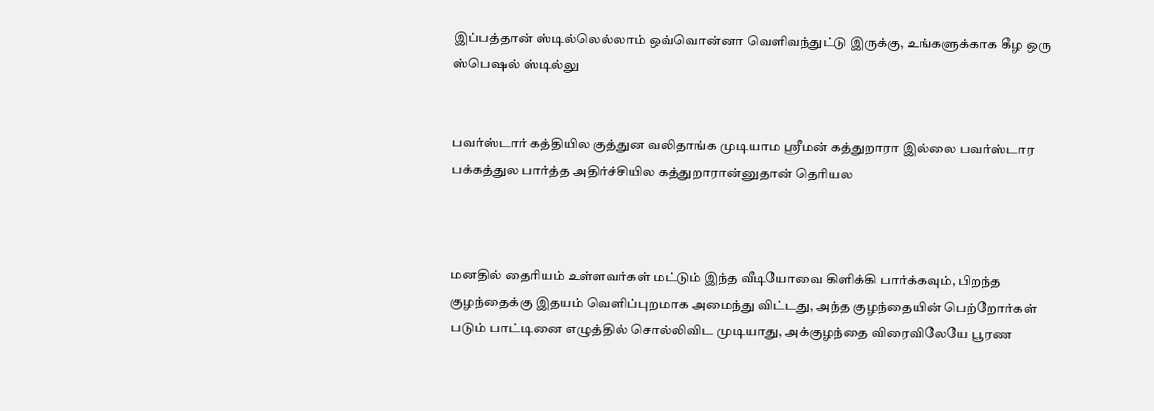இப்பத்தான் ஸ்டில்லெல்லாம் ஒவ்வொன்னா வெளிவந்துட்டு இருக்கு, உங்களுக்காக கீழ ஒரு ஸ்பெஷல் ஸ்டில்லு


பவர்ஸ்டார் கத்தியில குத்துன வலிதாங்க முடியாம ஸ்ரீமன் கத்துறாரா இல்லை பவர்ஸ்டார பக்கத்துல பார்த்த அதிர்ச்சியில கத்துறாரான்னுதான் தெரியல



மனதில் தைரியம் உள்ளவர்கள் மட்டும் இந்த வீடியோவை கிளிக்கி பார்க்கவும், பிறந்த குழந்தைக்கு இதயம் வெளிப்புறமாக அமைந்து விட்டது, அந்த குழந்தையின் பெற்றோர்கள் படும் பாட்டினை எழுத்தில் சொல்லிவிட முடியாது, அக்குழந்தை விரைவிலேயே பூரண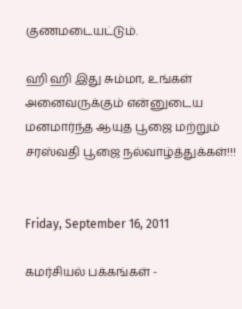குணமடையட்டும்.

ஹி ஹி இது சும்மா, உங்கள் அனைவருக்கும் என்னுடைய மனமார்ந்த ஆயுத பூஜை மற்றும் சரஸ்வதி பூஜை நல்வாழ்த்துக்கள்!!!


Friday, September 16, 2011

கமர்சியல் பக்கங்கள் -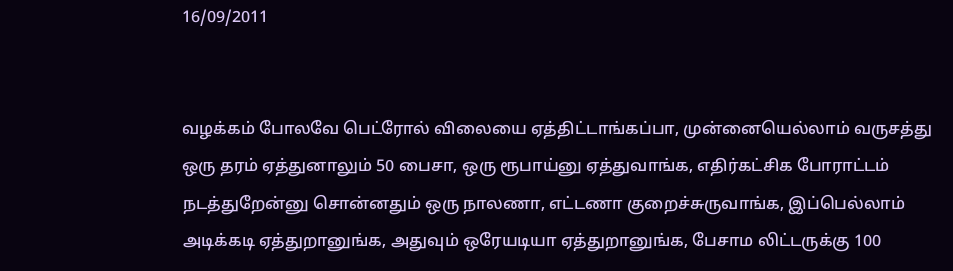16/09/2011


வழக்கம் போலவே பெட்ரோல் விலையை ஏத்திட்டாங்கப்பா, முன்னையெல்லாம் வருசத்து ஒரு தரம் ஏத்துனாலும் 50 பைசா, ஒரு ரூபாய்னு ஏத்துவாங்க, எதிர்கட்சிக போராட்டம் நடத்துறேன்னு சொன்னதும் ஒரு நாலணா, எட்டணா குறைச்சுருவாங்க, இப்பெல்லாம் அடிக்கடி ஏத்துறானுங்க, அதுவும் ஒரேயடியா ஏத்துறானுங்க, பேசாம லிட்டருக்கு 100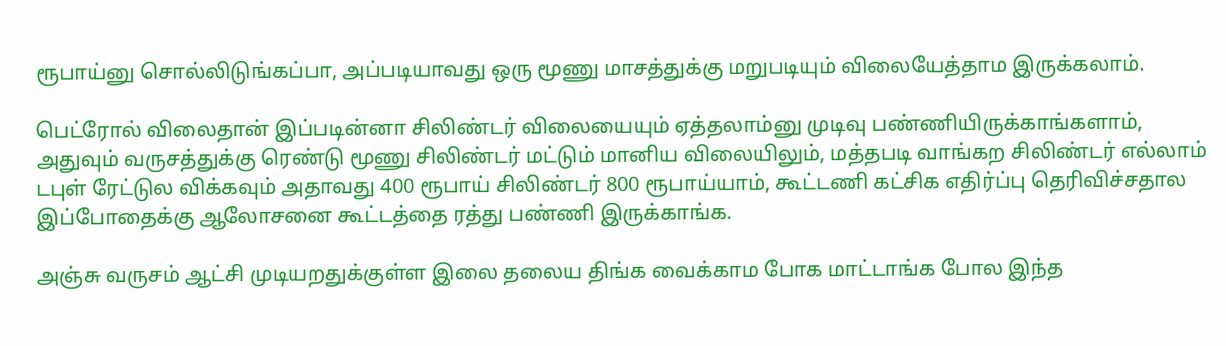ரூபாய்னு சொல்லிடுங்கப்பா, அப்படியாவது ஒரு மூணு மாசத்துக்கு மறுபடியும் விலையேத்தாம இருக்கலாம்.

பெட்ரோல் விலைதான் இப்படின்னா சிலிண்டர் விலையையும் ஏத்தலாம்னு முடிவு பண்ணியிருக்காங்களாம், அதுவும் வருசத்துக்கு ரெண்டு மூணு சிலிண்டர் மட்டும் மானிய விலையிலும், மத்தபடி வாங்கற சிலிண்டர் எல்லாம் டபுள் ரேட்டுல விக்கவும் அதாவது 400 ரூபாய் சிலிண்டர் 800 ரூபாய்யாம், கூட்டணி கட்சிக எதிர்ப்பு தெரிவிச்சதால இப்போதைக்கு ஆலோசனை கூட்டத்தை ரத்து பண்ணி இருக்காங்க.

அஞ்சு வருசம் ஆட்சி முடியறதுக்குள்ள இலை தலைய திங்க வைக்காம போக மாட்டாங்க போல இந்த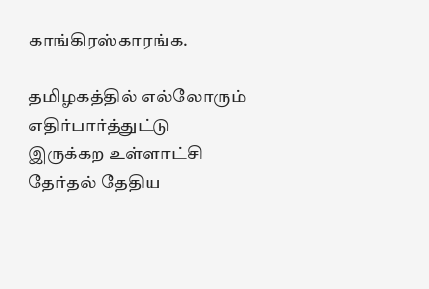காங்கிரஸ்காரங்க.

தமிழகத்தில் எல்லோரும் எதிர்பார்த்துட்டு இருக்கற உள்ளாட்சி தேர்தல் தேதிய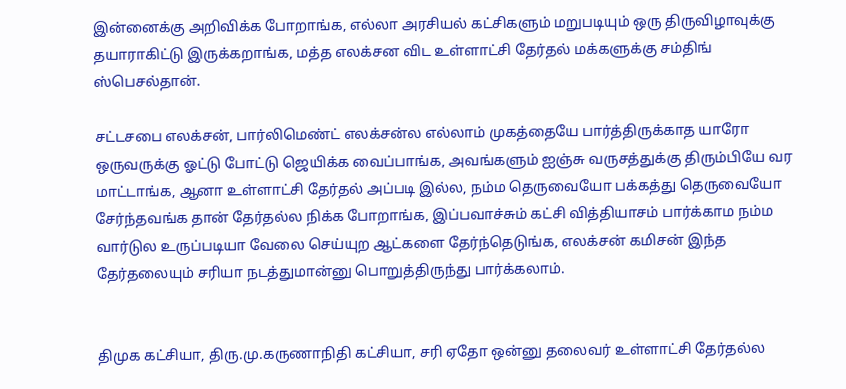இன்னைக்கு அறிவிக்க போறாங்க, எல்லா அரசியல் கட்சிகளும் மறுபடியும் ஒரு திருவிழாவுக்கு தயாராகிட்டு இருக்கறாங்க, மத்த எலக்சன விட உள்ளாட்சி தேர்தல் மக்களுக்கு சம்திங் ஸ்பெசல்தான்.

சட்டசபை எலக்சன், பார்லிமெண்ட் எலக்சன்ல எல்லாம் முகத்தையே பார்த்திருக்காத யாரோ ஒருவருக்கு ஓட்டு போட்டு ஜெயிக்க வைப்பாங்க, அவங்களும் ஐஞ்சு வருசத்துக்கு திரும்பியே வர மாட்டாங்க, ஆனா உள்ளாட்சி தேர்தல் அப்படி இல்ல, நம்ம தெருவையோ பக்கத்து தெருவையோ சேர்ந்தவங்க தான் தேர்தல்ல நிக்க போறாங்க, இப்பவாச்சும் கட்சி வித்தியாசம் பார்க்காம நம்ம வார்டுல உருப்படியா வேலை செய்யுற ஆட்களை தேர்ந்தெடுங்க, எலக்சன் கமிசன் இந்த தேர்தலையும் சரியா நடத்துமான்னு பொறுத்திருந்து பார்க்கலாம்.


திமுக கட்சியா, திரு.மு.கருணாநிதி கட்சியா, சரி ஏதோ ஒன்னு தலைவர் உள்ளாட்சி தேர்தல்ல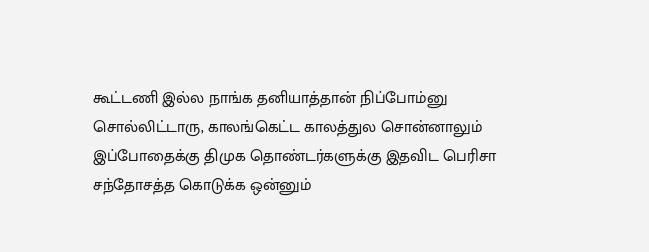கூட்டணி இல்ல நாங்க தனியாத்தான் நிப்போம்னு சொல்லிட்டாரு, காலங்கெட்ட காலத்துல சொன்னாலும் இப்போதைக்கு திமுக தொண்டர்களுக்கு இதவிட பெரிசா சந்தோசத்த கொடுக்க ஒன்னும்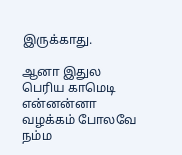இருக்காது.

ஆனா இதுல பெரிய காமெடி என்னன்னா வழக்கம் போலவே நம்ம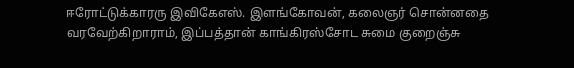ஈரோட்டுக்காரரு இவிகேஎஸ். இளங்கோவன், கலைஞர் சொன்னதை வரவேற்கிறாராம், இப்பத்தான் காங்கிரஸ்சோட சுமை குறைஞ்சு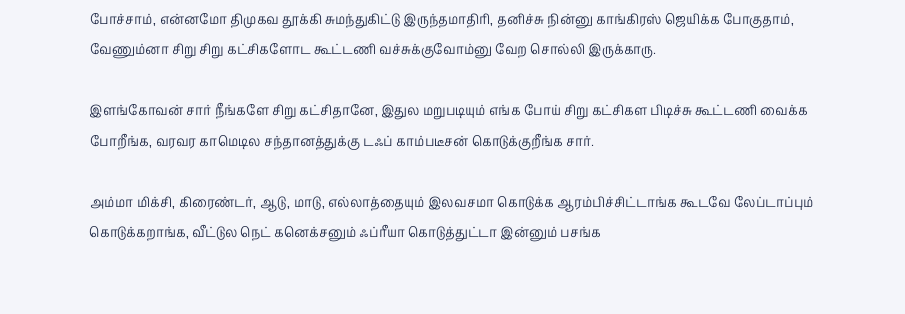போச்சாம், என்னமோ திமுகவ தூக்கி சுமந்துகிட்டு இருந்தமாதிரி, தனிச்சு நின்னு காங்கிரஸ் ஜெயிக்க போகுதாம், வேணும்னா சிறு சிறு கட்சிகளோட கூட்டணி வச்சுக்குவோம்னு வேற சொல்லி இருக்காரு.

இளங்கோவன் சார் நீங்களே சிறு கட்சிதானே, இதுல மறுபடியும் எங்க போய் சிறு கட்சிகள பிடிச்சு கூட்டணி வைக்க போறீங்க, வரவர காமெடில சந்தானத்துக்கு டஃப் காம்படீசன் கொடுக்குறீங்க சார்.

அம்மா மிக்சி, கிரைண்டர், ஆடு, மாடு, எல்லாத்தையும் இலவசமா கொடுக்க ஆரம்பிச்சிட்டாங்க கூடவே லேப்டாப்பும் கொடுக்கறாங்க, வீட்டுல நெட் கனெக்சனும் ஃப்ரீயா கொடுத்துட்டா இன்னும் பசங்க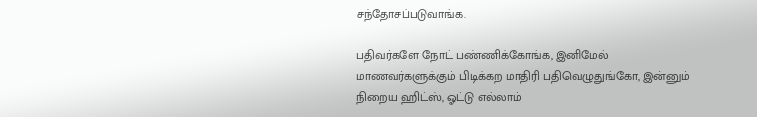சந்தோசப்படுவாங்க.

பதிவர்களே நோட் பண்ணிக்கோங்க, இனிமேல் மாணவர்களுக்கும் பிடிக்கற மாதிரி பதிவெழுதுங்கோ, இன்னும் நிறைய ஹிட்ஸ், ஓட்டு எல்லாம்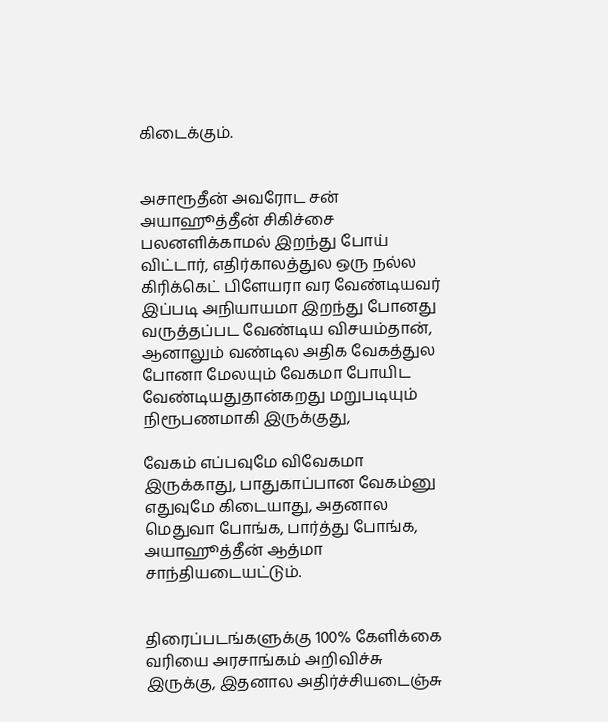கிடைக்கும்.


அசாரூதீன் அவரோட சன் அயாஹூத்தீன் சிகிச்சை பலனளிக்காமல் இறந்து போய் விட்டார், எதிர்காலத்துல ஒரு நல்ல கிரிக்கெட் பிளேயரா வர வேண்டியவர் இப்படி அநியாயமா இறந்து போனது வருத்தப்பட வேண்டிய விசயம்தான், ஆனாலும் வண்டில அதிக வேகத்துல போனா மேலயும் வேகமா போயிட வேண்டியதுதான்கறது மறுபடியும் நிரூபணமாகி இருக்குது,

வேகம் எப்பவுமே விவேகமா இருக்காது, பாதுகாப்பான வேகம்னு எதுவுமே கிடையாது, அதனால மெதுவா போங்க, பார்த்து போங்க, அயாஹூத்தீன் ஆத்மா சாந்தியடையட்டும்.


திரைப்படங்களுக்கு 100% கேளிக்கை வரியை அரசாங்கம் அறிவிச்சு இருக்கு, இதனால அதிர்ச்சியடைஞ்சு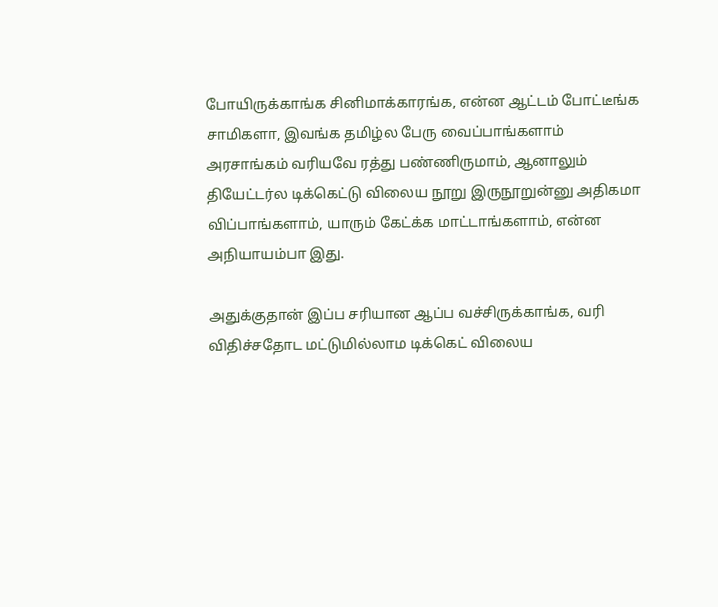போயிருக்காங்க சினிமாக்காரங்க, என்ன ஆட்டம் போட்டீங்க சாமிகளா, இவங்க தமிழ்ல பேரு வைப்பாங்களாம் அரசாங்கம் வரியவே ரத்து பண்ணிருமாம், ஆனாலும் தியேட்டர்ல டிக்கெட்டு விலைய நூறு இருநூறுன்னு அதிகமா விப்பாங்களாம், யாரும் கேட்க்க மாட்டாங்களாம், என்ன அநியாயம்பா இது.

அதுக்குதான் இப்ப சரியான ஆப்ப வச்சிருக்காங்க, வரி விதிச்சதோட மட்டுமில்லாம டிக்கெட் விலைய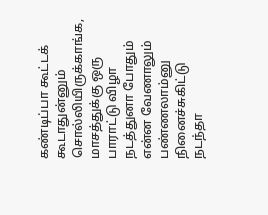கண்டிப்பா கூட்டக் கூடாதுன்னும் சொல்லியிருக்காங்க, மாசத்துக்கு ஒரு பாராட்டு விழா நடத்துனா போதும் என்ன வேணாலும் பண்ணலாம்னு நினைச்சுகிட்டு நடந்தா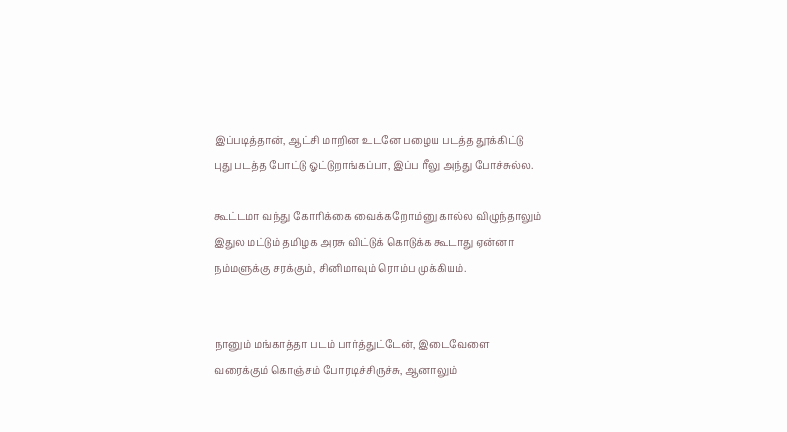இப்படித்தான், ஆட்சி மாறின உடனே பழைய படத்த தூக்கிட்டு புது படத்த போட்டு ஓட்டுறாங்கப்பா, இப்ப ரீலு அந்து போச்சுல்ல.

கூட்டமா வந்து கோரிக்கை வைக்கறோம்னு கால்ல விழுந்தாலும் இதுல மட்டும் தமிழக அரசு விட்டுக் கொடுக்க கூடாது ஏன்னா நம்மளுக்கு சரக்கும், சினிமாவும் ரொம்ப முக்கியம்.


நானும் மங்காத்தா படம் பார்த்துட்டேன், இடைவேளை வரைக்கும் கொஞ்சம் போரடிச்சிருச்சு, ஆனாலும்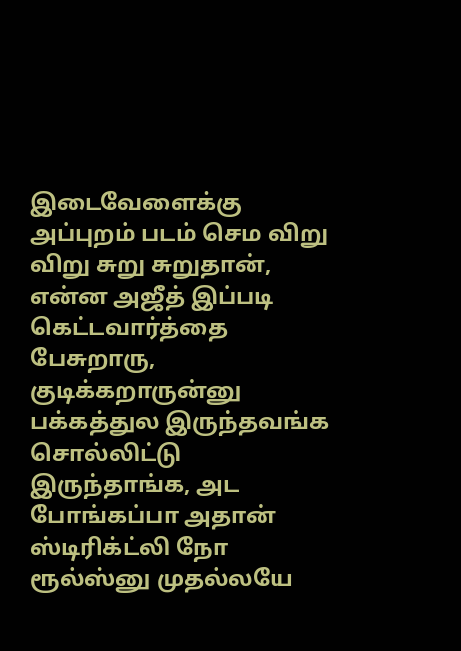இடைவேளைக்கு அப்புறம் படம் செம விறு விறு சுறு சுறுதான், என்ன அஜீத் இப்படி கெட்டவார்த்தை பேசுறாரு, குடிக்கறாருன்னு பக்கத்துல இருந்தவங்க சொல்லிட்டு இருந்தாங்க, அட போங்கப்பா அதான் ஸ்டிரிக்ட்லி நோ ரூல்ஸ்னு முதல்லயே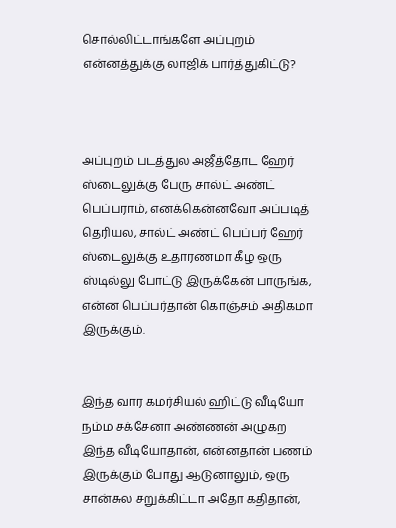சொல்லிட்டாங்களே அப்புறம் என்னத்துக்கு லாஜிக் பார்த்துகிட்டு?



அப்புறம் படத்துல அஜீத்தோட ஹேர் ஸ்டைலுக்கு பேரு சால்ட் அண்ட் பெப்பராம், எனக்கென்னவோ அப்படித் தெரியல, சால்ட் அண்ட் பெப்பர் ஹேர் ஸ்டைலுக்கு உதாரணமா கீழ ஒரு ஸ்டில்லு போட்டு இருக்கேன் பாருங்க, என்ன பெப்பர்தான் கொஞ்சம் அதிகமா இருக்கும்.


இந்த வார கமர்சியல் ஹிட்டு வீடியோ நம்ம சக்சேனா அண்ணன் அழுகற இந்த வீடியோதான், என்னதான் பணம் இருக்கும் போது ஆடுனாலும், ஒரு சான்சுல சறுக்கிட்டா அதோ கதிதான்,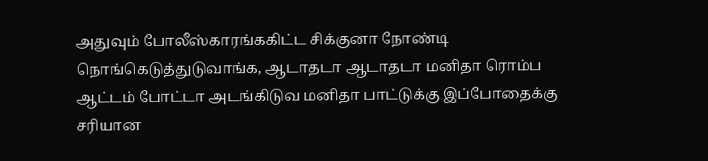அதுவும் போலீஸ்காரங்ககிட்ட சிக்குனா நோண்டி நொங்கெடுத்துடுவாங்க, ஆடாதடா ஆடாதடா மனிதா ரொம்ப ஆட்டம் போட்டா அடங்கிடுவ மனிதா பாட்டுக்கு இப்போதைக்கு சரியான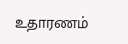உதாரணம்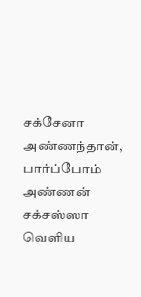சக்சேனா அண்ணந்தான், பார்ப்போம் அண்ணன் சக்சஸ்ஸா வெளிய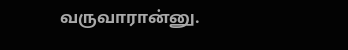வருவாரான்னு.